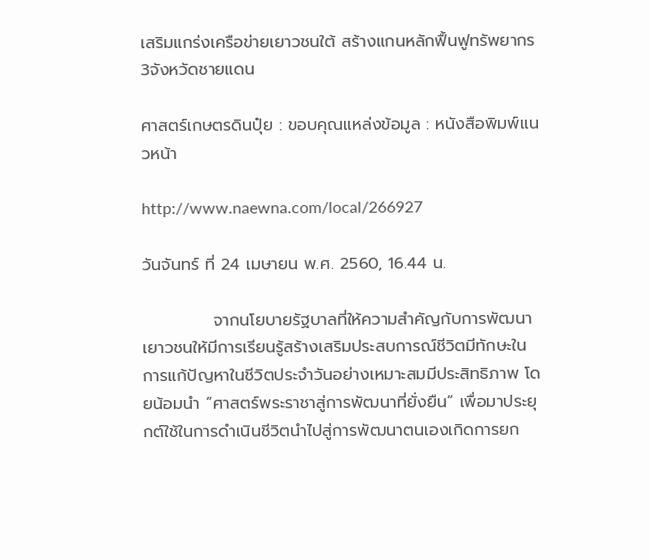เสริมแกร่งเครือข่ายเยาวชนใต้ สร้างแกนหลักฟื้นฟูทรัพยากร3จังหวัดชายแดน

ศาสตร์เกษตรดินปุ๋ย : ขอบคุณแหล่งข้อมูล : หนังสือพิมพ์แนวหน้า

http://www.naewna.com/local/266927

วันจันทร์ ที่ 24 เมษายน พ.ศ. 2560, 16.44 น.

            จากนโยบายรัฐบาลที่ให้ความสำคัญกับการพัฒนาเยาวชนให้มีการเรียนรู้สร้างเสริมประสบการณ์ชีวิตมีทักษะในการแก้ปัญหาในชีวิตประจำวันอย่างเหมาะสมมีประสิทธิภาพ โดยน้อมนำ “ศาสตร์พระราชาสู่การพัฒนาที่ยั่งยืน” เพื่อมาประยุกต์ใช้ในการดำเนินชีวิตนำไปสู่การพัฒนาตนเองเกิดการยก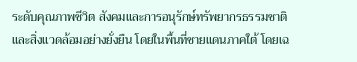ระดับคุณภาพชีวิต สังคมและการอนุรักษ์ทรัพยากรธรรมชาติและสิ่งแวดล้อมอย่างยั่งยืน โดยในพื้นที่ชายแดนภาคใต้ โดยเฉ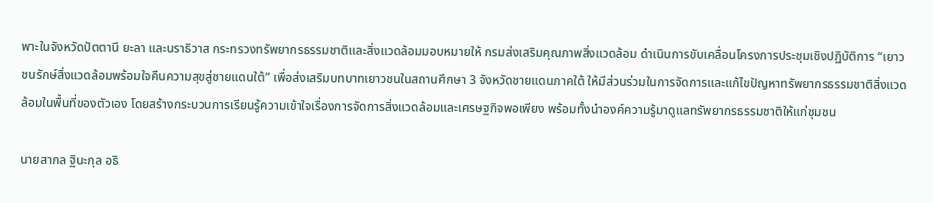พาะในจังหวัดปัตตานี ยะลา และนราธิวาส กระทรวงทรัพยากรธรรมชาติและสิ่งแวดล้อมมอบหมายให้ กรมส่งเสริมคุณภาพสิ่งแวดล้อม ดำเนินการขับเคลื่อนโครงการประชุมเชิงปฏิบัติการ “เยาวชนรักษ์สิ่งแวดล้อมพร้อมใจคืนความสุขสู่ชายแดนใต้” เพื่อส่งเสริมบทบาทเยาวชนในสถานศึกษา 3 จังหวัดชายแดนภาคใต้ ให้มีส่วนร่วมในการจัดการและแก้ไขปัญหาทรัพยากรธรรมชาติสิ่งแวดล้อมในพื้นที่ของตัวเอง โดยสร้างกระบวนการเรียนรู้ความเข้าใจเรื่องการจัดการสิ่งแวดล้อมและเศรษฐกิจพอเพียง พร้อมทั้งนำองค์ความรู้มาดูแลทรัพยากรธรรมชาติให้แก่ชุมชน

นายสากล ฐินะกุล อธิ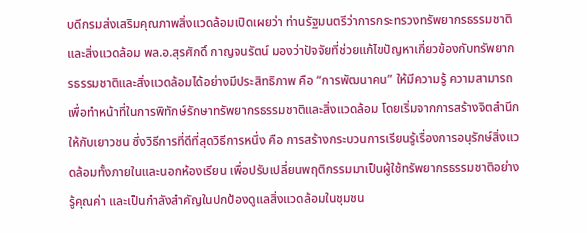บดีกรมส่งเสริมคุณภาพสิ่งแวดล้อมเปิดเผยว่า ท่านรัฐมนตรีว่าการกระทรวงทรัพยากรธรรมชาติและสิ่งแวดล้อม พล.อ.สุรศักดิ์ กาญจนรัตน์ มองว่าปัจจัยที่ช่วยแก้ไขปัญหาเกี่ยวข้องกับทรัพยากรธรรมชาติและสิ่งแวดล้อมได้อย่างมีประสิทธิภาพ คือ “การพัฒนาคน” ให้มีความรู้ ความสามารถ เพื่อทำหน้าที่ในการพิทักษ์รักษาทรัพยากรธรรมชาติและสิ่งแวดล้อม โดยเริ่มจากการสร้างจิตสำนึกให้กับเยาวชน ซึ่งวิธีการที่ดีที่สุดวิธีการหนึ่ง คือ การสร้างกระบวนการเรียนรู้เรื่องการอนุรักษ์สิ่งแวดล้อมทั้งภายในและนอกห้องเรียน เพื่อปรับเปลี่ยนพฤติกรรมมาเป็นผู้ใช้ทรัพยากรธรรมชาติอย่างรู้คุณค่า และเป็นกำลังสำคัญในปกป้องดูแลสิ่งแวดล้อมในชุมชน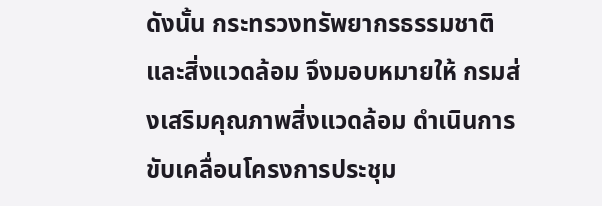ดังนั้น กระทรวงทรัพยากรธรรมชาติและสิ่งแวดล้อม จึงมอบหมายให้ กรมส่งเสริมคุณภาพสิ่งแวดล้อม ดำเนินการขับเคลื่อนโครงการประชุม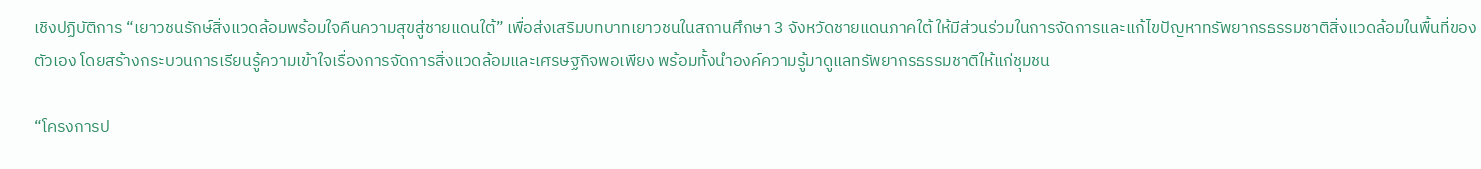เชิงปฏิบัติการ “เยาวชนรักษ์สิ่งแวดล้อมพร้อมใจคืนความสุขสู่ชายแดนใต้” เพื่อส่งเสริมบทบาทเยาวชนในสถานศึกษา 3 จังหวัดชายแดนภาคใต้ ให้มีส่วนร่วมในการจัดการและแก้ไขปัญหาทรัพยากรธรรมชาติสิ่งแวดล้อมในพื้นที่ของตัวเอง โดยสร้างกระบวนการเรียนรู้ความเข้าใจเรื่องการจัดการสิ่งแวดล้อมและเศรษฐกิจพอเพียง พร้อมทั้งนำองค์ความรู้มาดูแลทรัพยากรธรรมชาติให้แก่ชุมชน

“โครงการป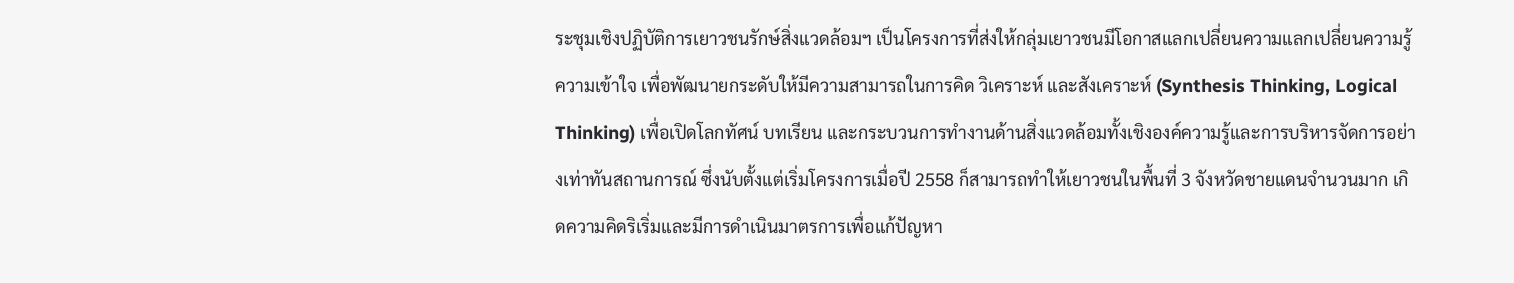ระชุมเชิงปฏิบัติการเยาวชนรักษ์สิ่งแวดล้อมฯ เป็นโครงการที่ส่งให้กลุ่มเยาวชนมีโอกาสแลกเปลี่ยนความแลกเปลี่ยนความรู้ ความเข้าใจ เพื่อพัฒนายกระดับให้มีความสามารถในการคิด วิเคราะห์ และสังเคราะห์ (Synthesis Thinking, Logical Thinking) เพื่อเปิดโลกทัศน์ บทเรียน และกระบวนการทำงานด้านสิ่งแวดล้อมทั้งเชิงองค์ความรู้และการบริหารจัดการอย่างเท่าทันสถานการณ์ ซึ่งนับตั้งแต่เริ่มโครงการเมื่อปี 2558 ก็สามารถทำให้เยาวชนในพื้นที่ 3 จังหวัดชายแดนจำนวนมาก เกิดความคิดริเริ่มและมีการดำเนินมาตรการเพื่อแก้ปัญหา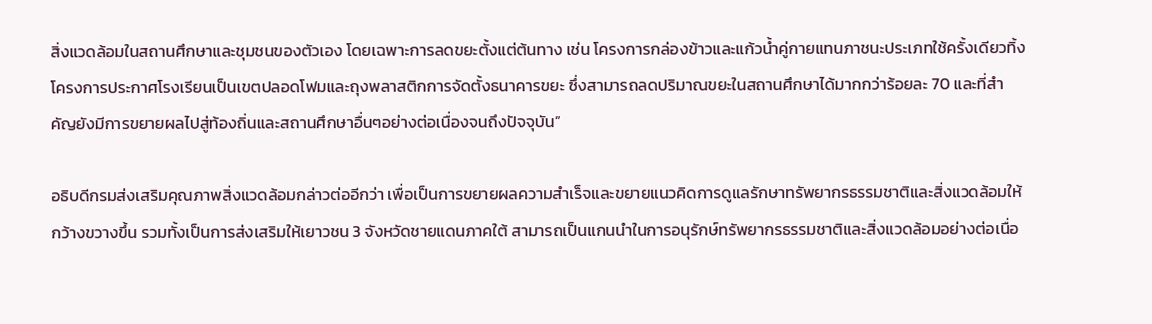สิ่งแวดล้อมในสถานศึกษาและชุมชนของตัวเอง โดยเฉพาะการลดขยะตั้งแต่ต้นทาง เช่น โครงการกล่องข้าวและแก้วน้ำคู่กายแทนภาชนะประเภทใช้ครั้งเดียวทิ้ง โครงการประกาศโรงเรียนเป็นเขตปลอดโฟมและถุงพลาสติกการจัดตั้งธนาคารขยะ ซึ่งสามารถลดปริมาณขยะในสถานศึกษาได้มากกว่าร้อยละ 70 และที่สำคัญยังมีการขยายผลไปสู่ท้องถิ่นและสถานศึกษาอื่นๆอย่างต่อเนื่องจนถึงปัจจุบัน”

อธิบดีกรมส่งเสริมคุณภาพสิ่งแวดล้อมกล่าวต่ออีกว่า เพื่อเป็นการขยายผลความสำเร็จและขยายแนวคิดการดูแลรักษาทรัพยากรธรรมชาติและสิ่งแวดล้อมให้กว้างขวางขึ้น รวมทั้งเป็นการส่งเสริมให้เยาวชน 3 จังหวัดชายแดนภาคใต้ สามารถเป็นแกนนำในการอนุรักษ์ทรัพยากรธรรมชาติและสิ่งแวดล้อมอย่างต่อเนื่อ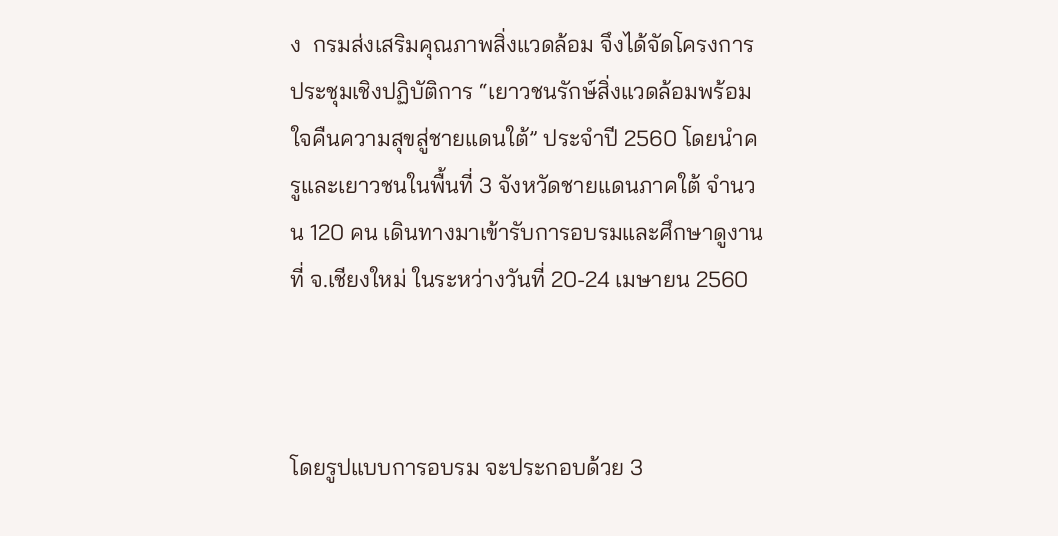ง  กรมส่งเสริมคุณภาพสิ่งแวดล้อม จึงได้จัดโครงการประชุมเชิงปฏิบัติการ “เยาวชนรักษ์สิ่งแวดล้อมพร้อมใจคืนความสุขสู่ชายแดนใต้” ประจำปี 2560 โดยนำครูและเยาวชนในพื้นที่ 3 จังหวัดชายแดนภาคใต้ จำนวน 120 คน เดินทางมาเข้ารับการอบรมและศึกษาดูงานที่ จ.เชียงใหม่ ในระหว่างวันที่ 20-24 เมษายน 2560



โดยรูปแบบการอบรม จะประกอบด้วย 3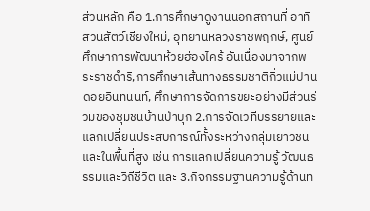ส่วนหลัก คือ 1.การศึกษาดูงานนอกสถานที่ อาทิ สวนสัตว์เชียงใหม่, อุทยานหลวงราชพฤกษ์, ศูนย์ศึกษาการพัฒนาห้วยฮ่องไคร้ อันเนื่องมาจากพระราชดำริ,การศึกษาเส้นทางธรรมชาติกิ่วแม่ปาน ดอยอินทนนท์, ศึกษาการจัดการขยะอย่างมีส่วนร่วมของชุมชนบ้านป่าบุก 2.การจัดเวทีบรรยายและแลกเปลี่ยนประสบการณ์ทั้งระหว่างกลุ่มเยาวชนและในพื้นที่สูง เช่น การแลกเปลี่ยนความรู้ วัฒนธรรมและวิถีชีวิต และ 3.กิจกรรมฐานความรู้ด้านท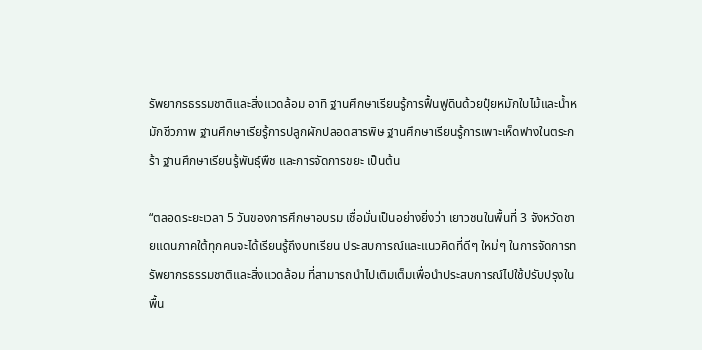รัพยากรธรรมชาติและสิ่งแวดล้อม อาทิ ฐานศึกษาเรียนรู้การฟื้นฟูดินด้วยปุ๋ยหมักใบไม้และน้ำหมักชีวภาพ ฐานศึกษาเรียรู้การปลูกผักปลอดสารพิษ ฐานศึกษาเรียนรู้การเพาะเห็ดฟางในตระกร้า ฐานศึกษาเรียนรู้พันธุ์พืช และการจัดการขยะ เป็นต้น

“ตลอดระยะเวลา 5 วันของการศึกษาอบรม เชื่อมั่นเป็นอย่างยิ่งว่า เยาวชนในพื้นที่ 3 จังหวัดชายแดนภาคใต้ทุกคนจะได้เรียนรู้ถึงบทเรียน ประสบการณ์และแนวคิดที่ดีๆ ใหม่ๆ ในการจัดการทรัพยากรธรรมชาติและสิ่งแวดล้อม ที่สามารถนำไปเติมเต็มเพื่อนำประสบการณ์ไปใช้ปรับปรุงในพื้น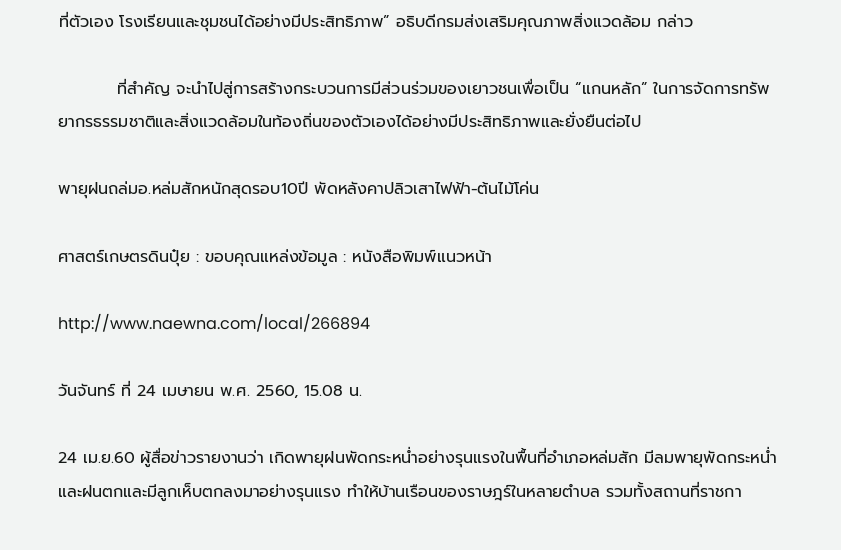ที่ตัวเอง โรงเรียนและชุมชนได้อย่างมีประสิทธิภาพ” อธิบดีกรมส่งเสริมคุณภาพสิ่งแวดล้อม กล่าว

          ที่สำคัญ จะนำไปสู่การสร้างกระบวนการมีส่วนร่วมของเยาวชนเพื่อเป็น “แกนหลัก” ในการจัดการทรัพยากรธรรมชาติและสิ่งแวดล้อมในท้องถิ่นของตัวเองได้อย่างมีประสิทธิภาพและยั่งยืนต่อไป

พายุฝนถล่มอ.หล่มสักหนักสุดรอบ10ปี พัดหลังคาปลิวเสาไฟฟ้า-ต้นไม้โค่น

ศาสตร์เกษตรดินปุ๋ย : ขอบคุณแหล่งข้อมูล : หนังสือพิมพ์แนวหน้า

http://www.naewna.com/local/266894

วันจันทร์ ที่ 24 เมษายน พ.ศ. 2560, 15.08 น.

24 เม.ย.60 ผู้สื่อข่าวรายงานว่า เกิดพายุฝนพัดกระหน่ำอย่างรุนแรงในพื้นที่อำเภอหล่มสัก มีลมพายุพัดกระหน่ำและฝนตกและมีลูกเห็บตกลงมาอย่างรุนแรง ทำให้บ้านเรือนของราษฎร์ในหลายตำบล รวมทั้งสถานที่ราชกา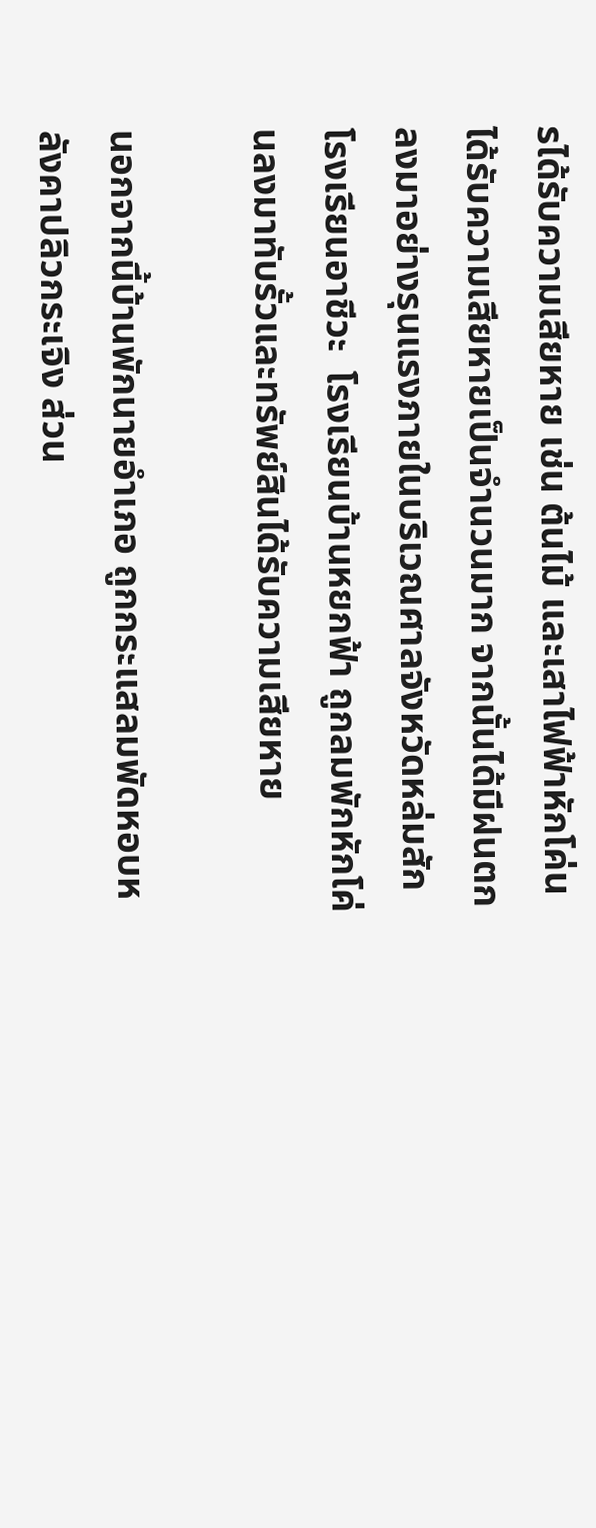รได้รับความเสียหาย เช่น ต้นไม้ และเสาไฟฟ้าหักโค่น ได้รับความเสียหายเป็นจำนวนมาก จากนั้นได้มีฝนตกลงมาอย่างรุนแรงภายในบริเวณศาลจังหวัดหล่มสัก  โรงเรียนอาชีวะ  โรงเรียนบ้านหยกฟ้า ถูกลมพักหักโค่นลงมาทับรั้วและทรัพย์สินได้รับความเสียหาย

นอกจากนี้บ้านพักนายอำเภอ ถูกกระแสลมพัดหอบหลังคาปลิวกระเจิง ส่วน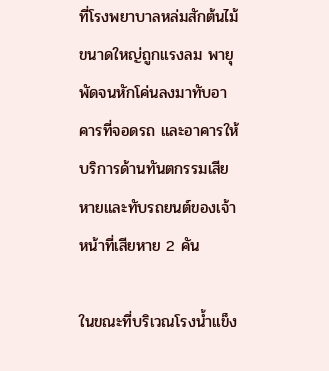ที่โรงพยาบาลหล่มสักต้นไม้ขนาดใหญ่ถูกแรงลม พายุพัดจนหักโค่นลงมาทับอาคารที่จอดรถ และอาคารให้บริการด้านทันตกรรมเสียหายและทับรถยนต์ของเจ้าหน้าที่เสียหาย 2 คัน

ในขณะที่บริเวณโรงน้ำแข็ง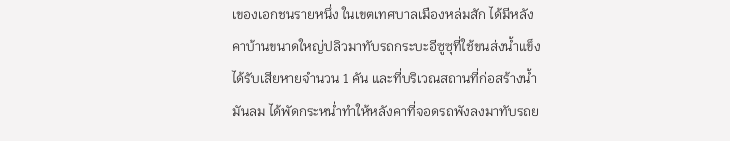เของเอกชนรายหนึ่ง ในเขตเทศบาลเมืองหล่มสัก ได้มีหลังคาบ้านขนาดใหญ่ปลิวมาทับรถกระบะอีซูซุที่ใช้ขนส่งน้ำแข็ง ได้รับเสียหายจำนวน 1 คัน และที่บริเวณสถานที่ก่อสร้างน้ำมันลม ได้พัดกระหน่ำทำให้หลังคาที่จอดรถพังลงมาทับรถย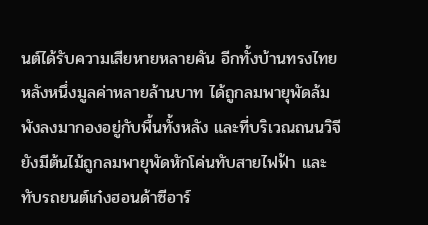นต์ได้รับความเสียหายหลายคัน อีกทั้งบ้านทรงไทยหลังหนึ่งมูลค่าหลายล้านบาท ได้ถูกลมพายุพัดล้มพังลงมากองอยู่กับพื้นทั้งหลัง และที่บริเวณถนนวิจียังมีต้นไม้ถูกลมพายุพัดหักโค่นทับสายไฟฟ้า และทับรถยนต์เก๋งฮอนด้าซีอาร์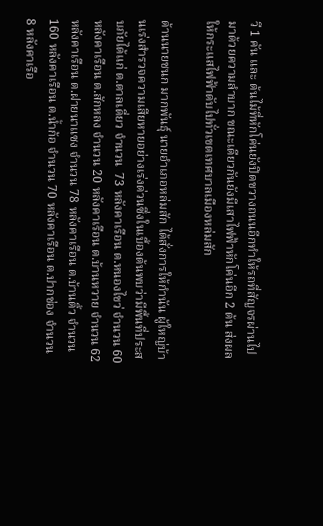วี 1 คัน และ ต้นไม้ที่หักโค่นยังปิดขวางถนนอีกทำให้รถที่สัญจรผ่านไปมาด้วยความลำบาก ขณะเดียวกันยังมีเสาไฟฟ้าหักโค่นอีก 2 ต้น ส่งผลให้กระแสไฟฟ้าดับไปทั่วเขตเทศบาลเมืองหล่มสัก

ด้านนายชนก มากพันธุ์ นายอำเภอหล่มสัก ได้สั่งการให้กำนัน ผู้ใหญ่บ้านเร่งสำรวจความเสียหายอย่างเร่งด่วนซึ่งในเบื้องต้นพบว่ามีพื้นที่ประสบภัยได้แก่ ต.ตาลเดี่ยว จำนวน  73 หลังคาเรือน ต.หนองไขว่ จำนวน 60 หลังคาเรือน ต.สักหลง จำนวน 20 หลังคาเรือน ต.บ้านหวาย จำนวน 62 หลังคาเรือน ต.ฝายนาแซง จำนวน 78 หลังคาเรือน ต.บ้านติ้ว จำนวน 160 หลังคาเรือน ต.น้ำก้อ จำนวน 70 หลังคาเรือน ต.ปากช่อง จำนวน 8 หลังคาเรือ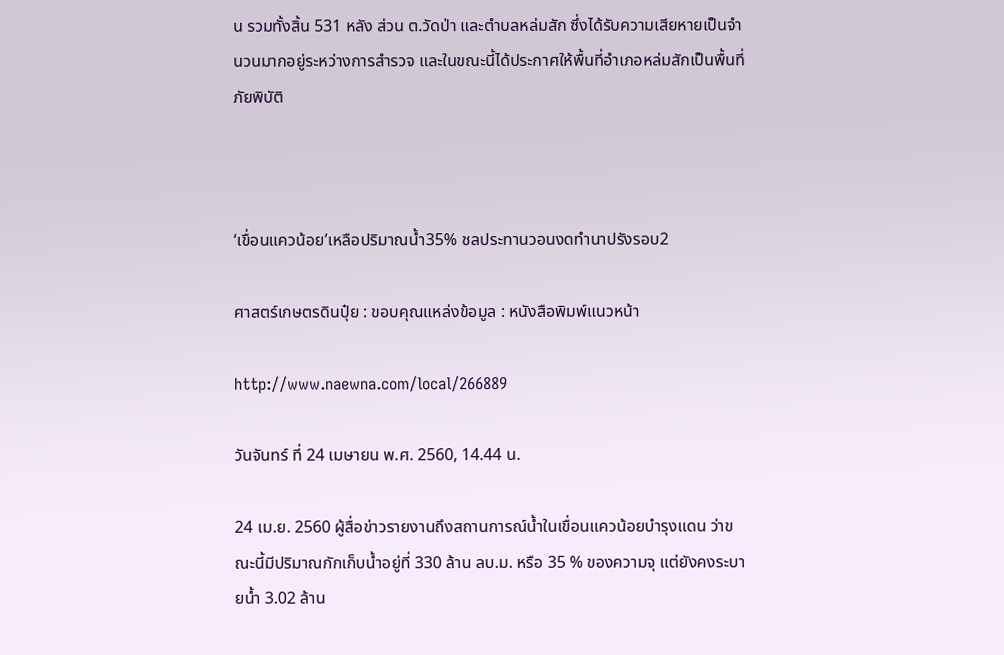น รวมทั้งสิ้น 531 หลัง ส่วน ต.วัดป่า และตำบลหล่มสัก ซึ่งได้รับความเสียหายเป็นจำนวนมากอยู่ระหว่างการสำรวจ และในขณะนี้ได้ประกาศให้พื้นที่อำเภอหล่มสักเป็นพื้นที่ภัยพิบัติ



‘เขื่อนแควน้อย’เหลือปริมาณน้ำ35% ชลประทานวอนงดทำนาปรังรอบ2

ศาสตร์เกษตรดินปุ๋ย : ขอบคุณแหล่งข้อมูล : หนังสือพิมพ์แนวหน้า

http://www.naewna.com/local/266889

วันจันทร์ ที่ 24 เมษายน พ.ศ. 2560, 14.44 น.

24 เม.ย. 2560 ผู้สื่อข่าวรายงานถึงสถานการณ์น้ำในเขื่อนแควน้อยบำรุงแดน ว่าขณะนี้มีปริมาณกักเก็บน้ำอยู่ที่ 330 ล้าน ลบ.ม. หรือ 35 % ของความจุ แต่ยังคงระบายน้ำ 3.02 ล้าน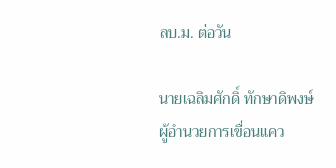ลบ.ม. ต่อวัน

นายเฉลิมศักดิ์ ทักษาดิพงษ์ ผู้อำนวยการเขื่อนแคว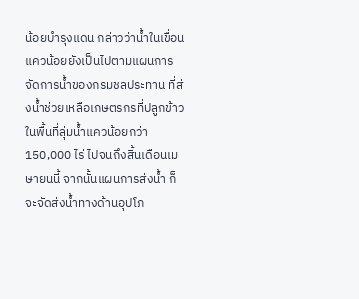น้อยบำรุงแดน กล่าวว่าน้ำในเขื่อนแควน้อยยังเป็นไปตามแผนการจัดการน้ำของกรมชลประทาน ที่ส่งน้ำช่วยเหลือเกษตรกรที่ปลูกข้าวในพื้นที่ลุ่มน้ำแควน้อยกว่า 150,000 ไร่ ไปจนถึงสิ้นเดือนเมษายนนี้ จากนั้นแผนการส่งน้ำ ก็จะจัดส่งน้ำทางด้านอุปโภ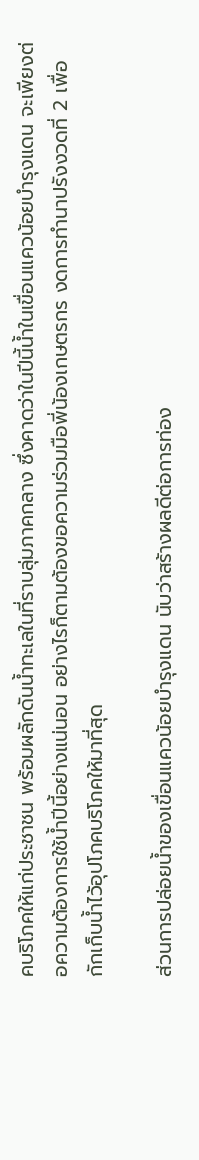คบริโภคให้แก่ประชาชน พร้อมผลักดันน้ำทะเลในที่ราบลุ่มภาคกลาง ซึ่งคาดว่าในปีนี้น้ำในเขื่อนแควน้อยบำรุงแดน จะเพียงต่อความต้องการใช้น้ำปีนี้อย่างแน่นอน อย่างไรก็ตามต้องขอความร่วมมือพี่น้องเกษตรกร งดการทำนาปรังงวดที่ 2 เพื่อกักเก็บน้ำไว้อุปโภคบริโภคให้มาที่สุด

ส่วนการปล่อยน้ำของเขื่อนแควน้อยบำรุงแดน นับว่าสร้างผลดีต่อการท่อง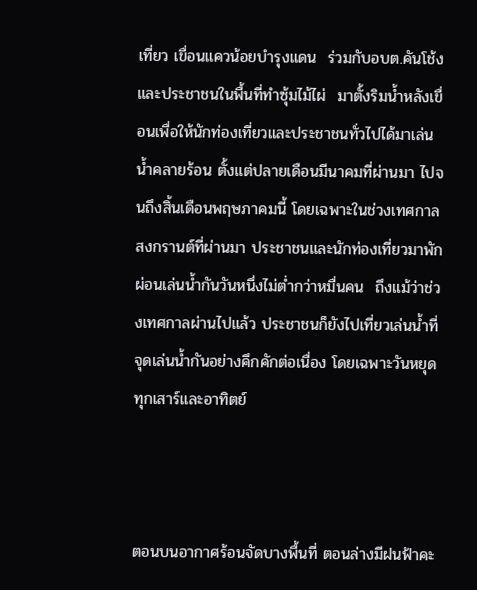เที่ยว เขื่อนแควน้อยบำรุงแดน  ร่วมกับอบต.คันโช้งและประชาชนในพื้นที่ทำซุ้มไม้ไผ่  มาตั้งริมน้ำหลังเขื่อนเพื่อให้นักท่องเที่ยวและประชาชนทั่วไปได้มาเล่นน้ำคลายร้อน ตั้งแต่ปลายเดือนมีนาคมที่ผ่านมา ไปจนถึงสิ้นเดือนพฤษภาคมนี้ โดยเฉพาะในช่วงเทศกาลสงกรานต์ที่ผ่านมา ประชาชนและนักท่องเที่ยวมาพักผ่อนเล่นน้ำกันวันหนึ่งไม่ต่ำกว่าหมื่นคน  ถึงแม้ว่าช่วงเทศกาลผ่านไปแล้ว ประชาชนก็ยังไปเที่ยวเล่นน้ำที่จุดเล่นน้ำกันอย่างคึกคักต่อเนื่อง โดยเฉพาะวันหยุดทุกเสาร์และอาทิตย์



ตอนบนอากาศร้อนจัดบางพื้นที่ ตอนล่างมีฝนฟ้าคะ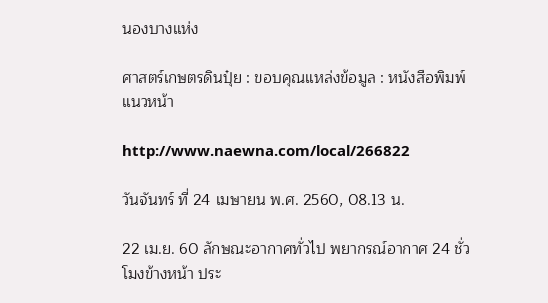นองบางแห่ง

ศาสตร์เกษตรดินปุ๋ย : ขอบคุณแหล่งข้อมูล : หนังสือพิมพ์แนวหน้า

http://www.naewna.com/local/266822

วันจันทร์ ที่ 24 เมษายน พ.ศ. 2560, 08.13 น.

22 เม.ย. 60 ลักษณะอากาศทั่วไป พยากรณ์อากาศ 24 ชั่วโมงข้างหน้า ประ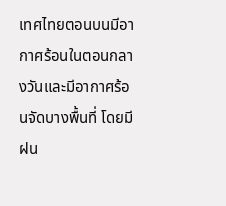เทศไทยตอนบนมีอากาศร้อนในตอนกลางวันและมีอากาศร้อนจัดบางพื้นที่ โดยมีฝน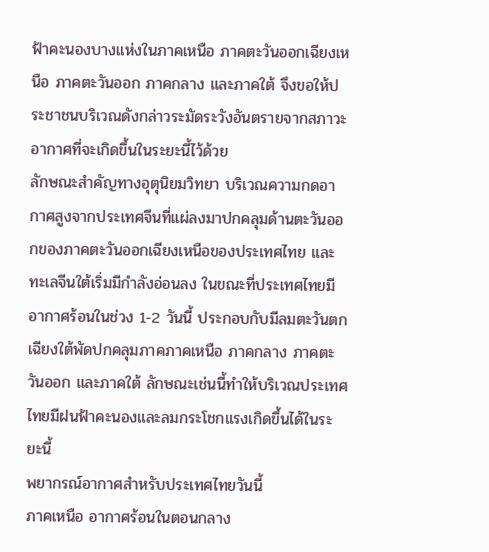ฟ้าคะนองบางแห่งในภาคเหนือ ภาคตะวันออกเฉียงเหนือ ภาคตะวันออก ภาคกลาง และภาคใต้ จึงขอให้ประชาชนบริเวณดังกล่าวระมัดระวังอันตรายจากสภาวะอากาศที่จะเกิดขึ้นในระยะนี้ไว้ด้วย
ลักษณะสำคัญทางอุตุนิยมวิทยา บริเวณความกดอากาศสูงจากประเทศจีนที่แผ่ลงมาปกคลุมด้านตะวันออกของภาคตะวันออกเฉียงเหนือของประเทศไทย และทะเลจีนใต้เริ่มมีกำลังอ่อนลง ในขณะที่ประเทศไทยมีอากาศร้อนในช่วง 1-2 วันนี้ ประกอบกับมีลมตะวันตกเฉียงใต้พัดปกคลุมภาคภาคเหนือ ภาคกลาง ภาคตะวันออก และภาคใต้ ลักษณะเช่นนี้ทำให้บริเวณประเทศไทยมีฝนฟ้าคะนองและลมกระโชกแรงเกิดขึ้นได้ในระยะนี้
พยากรณ์อากาศสำหรับประเทศไทยวันนี้
ภาคเหนือ อากาศร้อนในตอนกลาง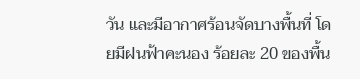วัน และมีอากาศร้อนจัดบางพื้นที่ โดยมีฝนฟ้าคะนอง ร้อยละ 20 ของพื้น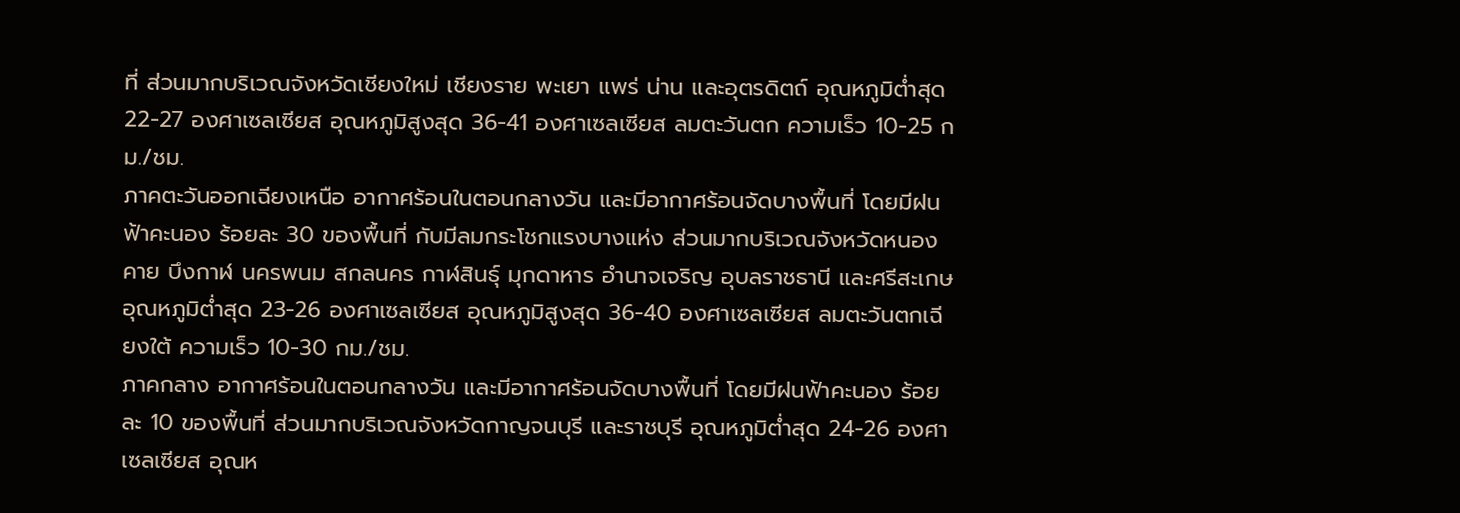ที่ ส่วนมากบริเวณจังหวัดเชียงใหม่ เชียงราย พะเยา แพร่ น่าน และอุตรดิตถ์ อุณหภูมิต่ำสุด 22-27 องศาเซลเซียส อุณหภูมิสูงสุด 36-41 องศาเซลเซียส ลมตะวันตก ความเร็ว 10-25 กม./ชม.
ภาคตะวันออกเฉียงเหนือ อากาศร้อนในตอนกลางวัน และมีอากาศร้อนจัดบางพื้นที่ โดยมีฝนฟ้าคะนอง ร้อยละ 30 ของพื้นที่ กับมีลมกระโชกแรงบางแห่ง ส่วนมากบริเวณจังหวัดหนองคาย บึงกาฬ นครพนม สกลนคร กาฬสินธุ์ มุกดาหาร อำนาจเจริญ อุบลราชธานี และศรีสะเกษ อุณหภูมิต่ำสุด 23-26 องศาเซลเซียส อุณหภูมิสูงสุด 36-40 องศาเซลเซียส ลมตะวันตกเฉียงใต้ ความเร็ว 10-30 กม./ชม.
ภาคกลาง อากาศร้อนในตอนกลางวัน และมีอากาศร้อนจัดบางพื้นที่ โดยมีฝนฟ้าคะนอง ร้อยละ 10 ของพื้นที่ ส่วนมากบริเวณจังหวัดกาญจนบุรี และราชบุรี อุณหภูมิต่ำสุด 24-26 องศาเซลเซียส อุณห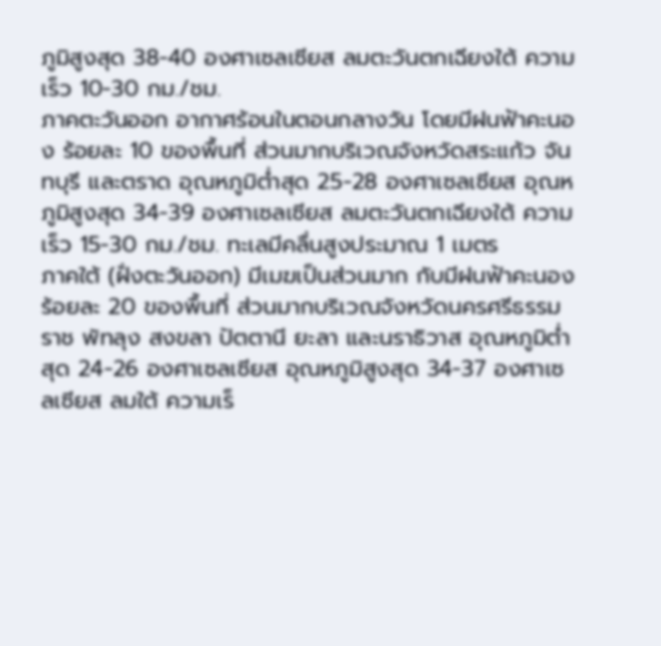ภูมิสูงสุด 38-40 องศาเซลเซียส ลมตะวันตกเฉียงใต้ ความเร็ว 10-30 กม./ชม.
ภาคตะวันออก อากาศร้อนในตอนกลางวัน โดยมีฝนฟ้าคะนอง ร้อยละ 10 ของพื้นที่ ส่วนมากบริเวณจังหวัดสระแก้ว จันทบุรี และตราด อุณหภูมิต่ำสุด 25-28 องศาเซลเซียส อุณหภูมิสูงสุด 34-39 องศาเซลเซียส ลมตะวันตกเฉียงใต้ ความเร็ว 15-30 กม./ชม. ทะเลมีคลื่นสูงประมาณ 1 เมตร
ภาคใต้ (ฝั่งตะวันออก) มีเมฆเป็นส่วนมาก กับมีฝนฟ้าคะนอง ร้อยละ 20 ของพื้นที่ ส่วนมากบริเวณจังหวัดนครศรีธรรมราช พัทลุง สงขลา ปัตตานี ยะลา และนราธิวาส อุณหภูมิต่ำสุด 24-26 องศาเซลเซียส อุณหภูมิสูงสุด 34-37 องศาเซลเซียส ลมใต้ ความเร็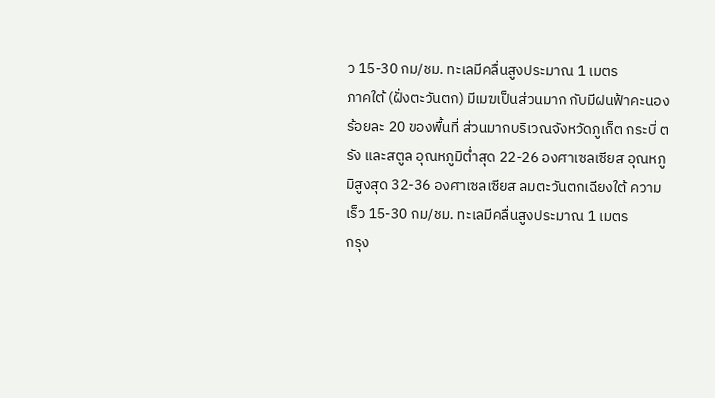ว 15-30 กม/ชม. ทะเลมีคลื่นสูงประมาณ 1 เมตร
ภาคใต้ (ฝั่งตะวันตก) มีเมฆเป็นส่วนมาก กับมีฝนฟ้าคะนอง ร้อยละ 20 ของพื้นที่ ส่วนมากบริเวณจังหวัดภูเก็ต กระบี่ ตรัง และสตูล อุณหภูมิต่ำสุด 22-26 องศาเซลเซียส อุณหภูมิสูงสุด 32-36 องศาเซลเซียส ลมตะวันตกเฉียงใต้ ความเร็ว 15-30 กม/ชม. ทะเลมีคลื่นสูงประมาณ 1 เมตร
กรุง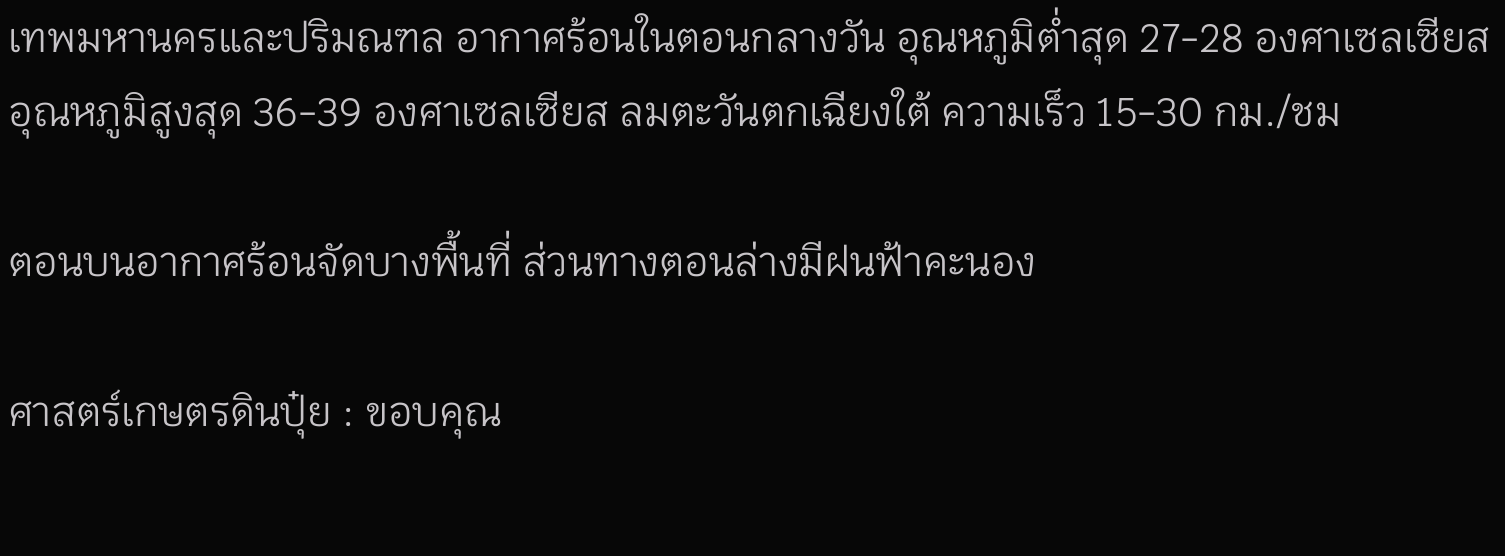เทพมหานครและปริมณฑล อากาศร้อนในตอนกลางวัน อุณหภูมิต่ำสุด 27-28 องศาเซลเซียส อุณหภูมิสูงสุด 36-39 องศาเซลเซียส ลมตะวันตกเฉียงใต้ ความเร็ว 15-30 กม./ชม

ตอนบนอากาศร้อนจัดบางพื้นที่ ส่วนทางตอนล่างมีฝนฟ้าคะนอง

ศาสตร์เกษตรดินปุ๋ย : ขอบคุณ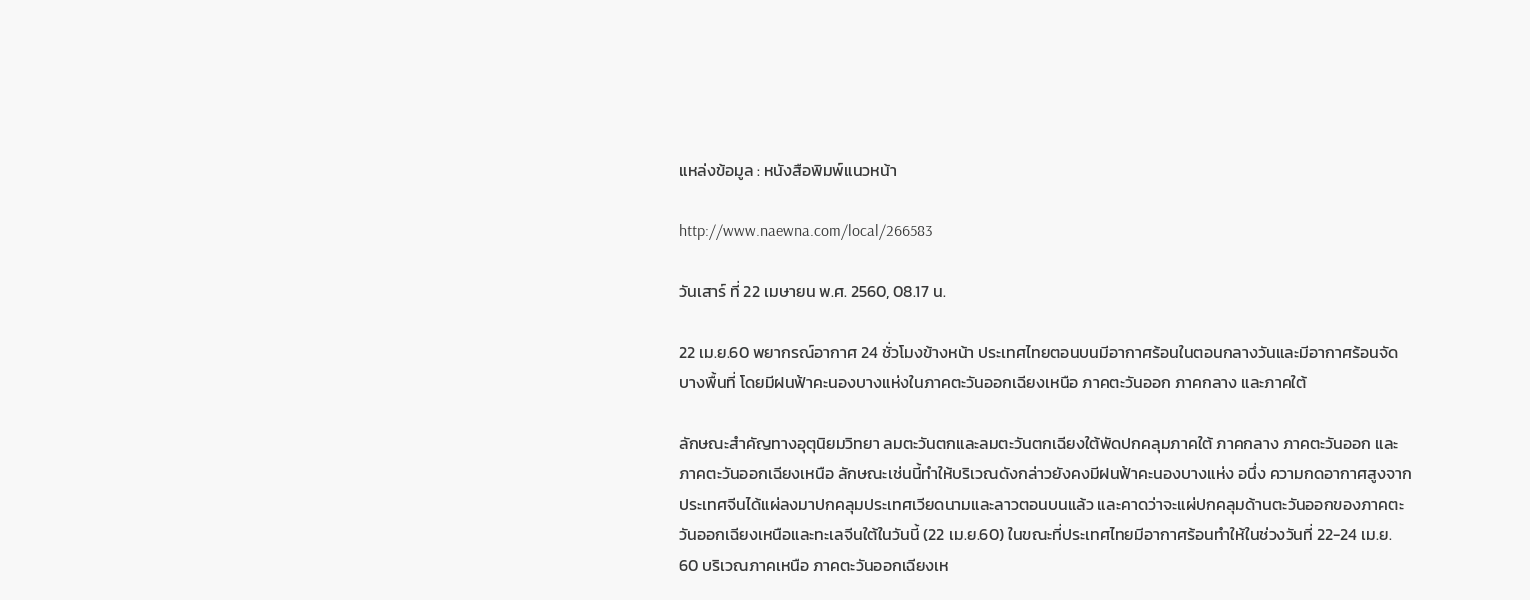แหล่งข้อมูล : หนังสือพิมพ์แนวหน้า

http://www.naewna.com/local/266583

วันเสาร์ ที่ 22 เมษายน พ.ศ. 2560, 08.17 น.

22 เม.ย.60 พยากรณ์อากาศ 24 ชั่วโมงข้างหน้า ประเทศไทยตอนบนมีอากาศร้อนในตอนกลางวันและมีอากาศร้อนจัดบางพื้นที่ โดยมีฝนฟ้าคะนองบางแห่งในภาคตะวันออกเฉียงเหนือ ภาคตะวันออก ภาคกลาง และภาคใต้

ลักษณะสำคัญทางอุตุนิยมวิทยา ลมตะวันตกและลมตะวันตกเฉียงใต้พัดปกคลุมภาคใต้ ภาคกลาง ภาคตะวันออก และภาคตะวันออกเฉียงเหนือ ลักษณะเช่นนี้ทำให้บริเวณดังกล่าวยังคงมีฝนฟ้าคะนองบางแห่ง อนึ่ง ความกดอากาศสูงจากประเทศจีนได้แผ่ลงมาปกคลุมประเทศเวียดนามและลาวตอนบนแล้ว และคาดว่าจะแผ่ปกคลุมด้านตะวันออกของภาคตะวันออกเฉียงเหนือและทะเลจีนใต้ในวันนี้ (22 เม.ย.60) ในขณะที่ประเทศไทยมีอากาศร้อนทำให้ในช่วงวันที่ 22-24 เม.ย. 60 บริเวณภาคเหนือ ภาคตะวันออกเฉียงเห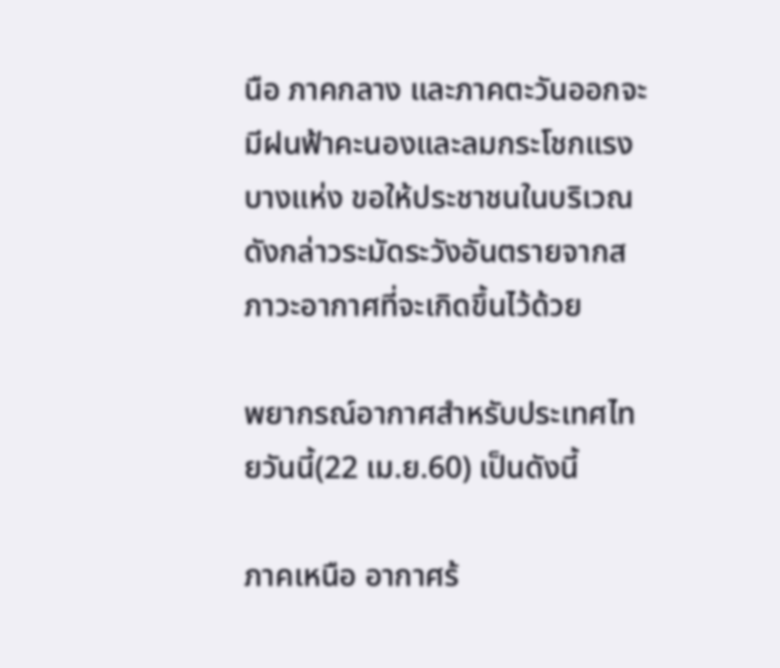นือ ภาคกลาง และภาคตะวันออกจะมีฝนฟ้าคะนองและลมกระโชกแรงบางแห่ง ขอให้ประชาชนในบริเวณดังกล่าวระมัดระวังอันตรายจากสภาวะอากาศที่จะเกิดขึ้นไว้ด้วย

พยากรณ์อากาศสำหรับประเทศไทยวันนี้(22 เม.ย.60) เป็นดังนี้

ภาคเหนือ อากาศร้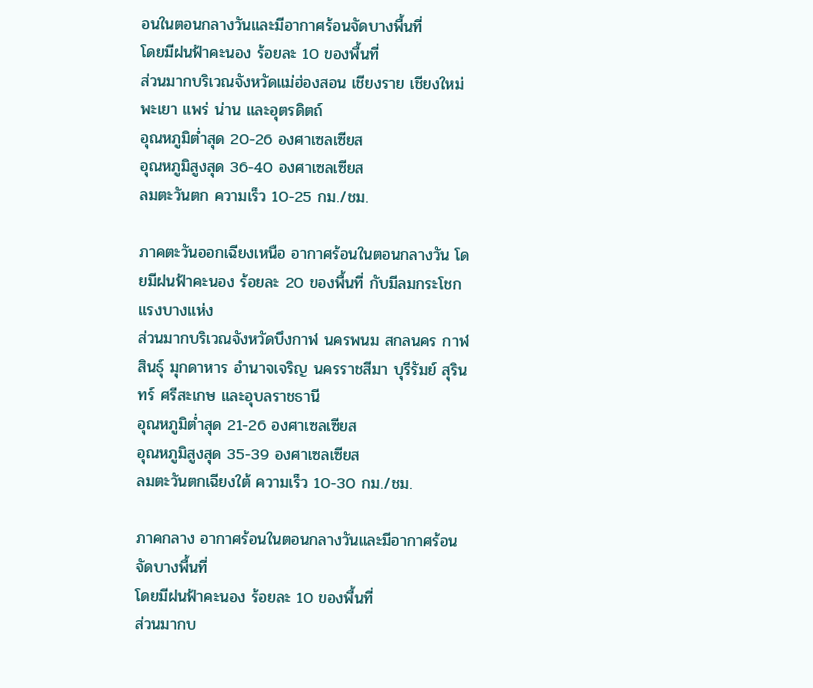อนในตอนกลางวันและมีอากาศร้อนจัดบางพื้นที่
โดยมีฝนฟ้าคะนอง ร้อยละ 10 ของพื้นที่
ส่วนมากบริเวณจังหวัดแม่ฮ่องสอน เชียงราย เชียงใหม่ พะเยา แพร่ น่าน และอุตรดิตถ์
อุณหภูมิต่ำสุด 20-26 องศาเซลเซียส
อุณหภูมิสูงสุด 36-40 องศาเซลเซียส
ลมตะวันตก ความเร็ว 10-25 กม./ชม.

ภาคตะวันออกเฉียงเหนือ อากาศร้อนในตอนกลางวัน โดยมีฝนฟ้าคะนอง ร้อยละ 20 ของพื้นที่ กับมีลมกระโชกแรงบางแห่ง
ส่วนมากบริเวณจังหวัดบึงกาฬ นครพนม สกลนคร กาฬสินธุ์ มุกดาหาร อำนาจเจริญ นครราชสีมา บุรีรัมย์ สุรินทร์ ศรีสะเกษ และอุบลราชธานี
อุณหภูมิต่ำสุด 21-26 องศาเซลเซียส
อุณหภูมิสูงสุด 35-39 องศาเซลเซียส
ลมตะวันตกเฉียงใต้ ความเร็ว 10-30 กม./ชม.

ภาคกลาง อากาศร้อนในตอนกลางวันและมีอากาศร้อนจัดบางพื้นที่
โดยมีฝนฟ้าคะนอง ร้อยละ 10 ของพื้นที่
ส่วนมากบ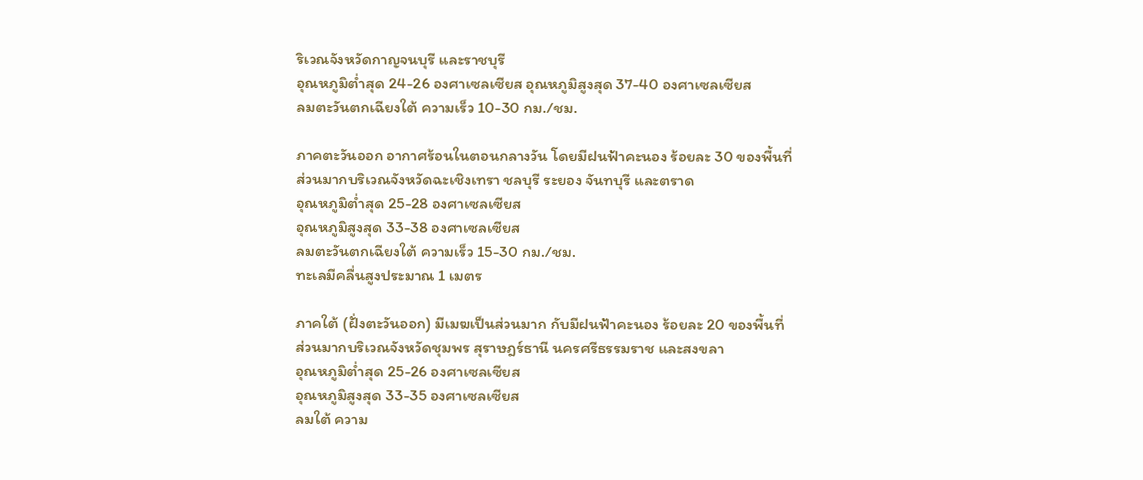ริเวณจังหวัดกาญจนบุรี และราชบุรี
อุณหภูมิต่ำสุด 24-26 องศาเซลเซียส อุณหภูมิสูงสุด 37-40 องศาเซลเซียส
ลมตะวันตกเฉียงใต้ ความเร็ว 10-30 กม./ชม.

ภาคตะวันออก อากาศร้อนในตอนกลางวัน โดยมีฝนฟ้าคะนอง ร้อยละ 30 ของพื้นที่
ส่วนมากบริเวณจังหวัดฉะเชิงเทรา ชลบุรี ระยอง จันทบุรี และตราด
อุณหภูมิต่ำสุด 25-28 องศาเซลเซียส
อุณหภูมิสูงสุด 33-38 องศาเซลเซียส
ลมตะวันตกเฉียงใต้ ความเร็ว 15-30 กม./ชม.
ทะเลมีคลื่นสูงประมาณ 1 เมตร

ภาคใต้ (ฝั่งตะวันออก) มีเมฆเป็นส่วนมาก กับมีฝนฟ้าคะนอง ร้อยละ 20 ของพื้นที่
ส่วนมากบริเวณจังหวัดชุมพร สุราษฎร์ธานี นครศรีธรรมราช และสงขลา
อุณหภูมิต่ำสุด 25-26 องศาเซลเซียส
อุณหภูมิสูงสุด 33-35 องศาเซลเซียส
ลมใต้ ความ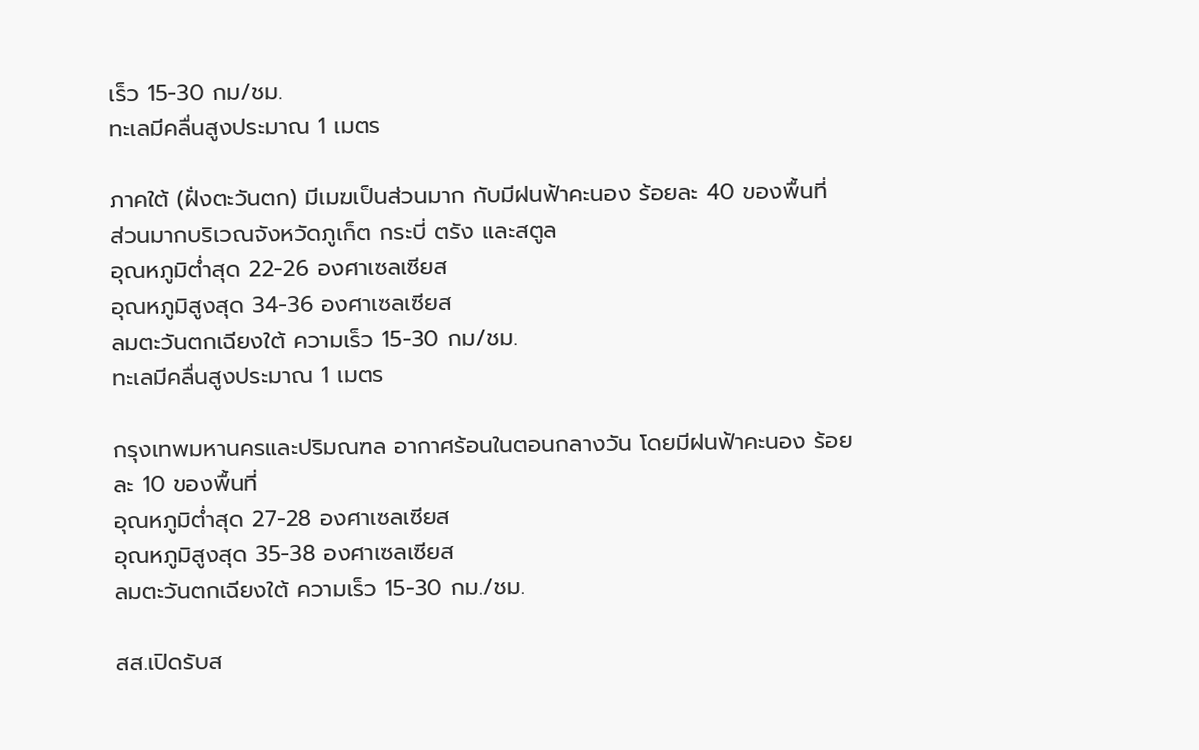เร็ว 15-30 กม/ชม.
ทะเลมีคลื่นสูงประมาณ 1 เมตร

ภาคใต้ (ฝั่งตะวันตก) มีเมฆเป็นส่วนมาก กับมีฝนฟ้าคะนอง ร้อยละ 40 ของพื้นที่
ส่วนมากบริเวณจังหวัดภูเก็ต กระบี่ ตรัง และสตูล
อุณหภูมิต่ำสุด 22-26 องศาเซลเซียส
อุณหภูมิสูงสุด 34-36 องศาเซลเซียส
ลมตะวันตกเฉียงใต้ ความเร็ว 15-30 กม/ชม.
ทะเลมีคลื่นสูงประมาณ 1 เมตร

กรุงเทพมหานครและปริมณฑล อากาศร้อนในตอนกลางวัน โดยมีฝนฟ้าคะนอง ร้อยละ 10 ของพื้นที่
อุณหภูมิต่ำสุด 27-28 องศาเซลเซียส
อุณหภูมิสูงสุด 35-38 องศาเซลเซียส
ลมตะวันตกเฉียงใต้ ความเร็ว 15-30 กม./ชม.

สส.เปิดรับส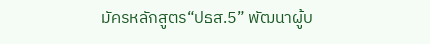มัครหลักสูตร“ปธส.5” พัฒนาผู้บ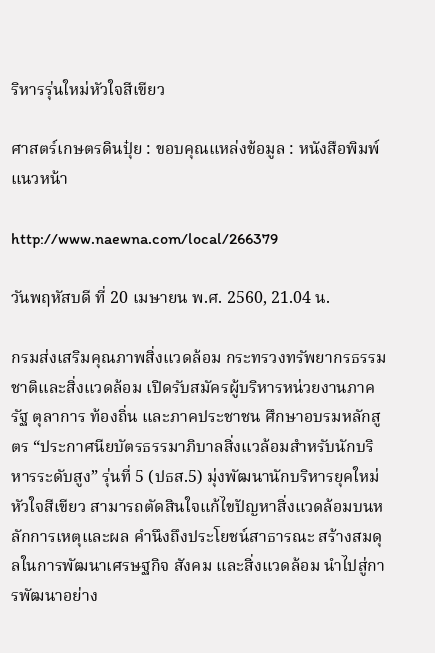ริหารรุ่นใหม่หัวใจสีเขียว

ศาสตร์เกษตรดินปุ๋ย : ขอบคุณแหล่งข้อมูล : หนังสือพิมพ์แนวหน้า

http://www.naewna.com/local/266379

วันพฤหัสบดี ที่ 20 เมษายน พ.ศ. 2560, 21.04 น.

กรมส่งเสริมคุณภาพสิ่งแวดล้อม กระทรวงทรัพยากรธรรมชาติและสิ่งแวดล้อม เปิดรับสมัครผู้บริหารหน่วยงานภาครัฐ ตุลาการ ท้องถิ่น และภาคประชาชน ศึกษาอบรมหลักสูตร “ประกาศนียบัตรธรรมาภิบาลสิ่งแวล้อมสำหรับนักบริหารระดับสูง” รุ่นที่ 5 (ปธส.5) มุ่งพัฒนานักบริหารยุคใหม่หัวใจสีเขียว สามารถตัดสินใจแก้ไขปัญหาสิ่งแวดล้อมบนหลักการเหตุและผล คำนึงถึงประโยชน์สาธารณะ สร้างสมดุลในการพัฒนาเศรษฐกิจ สังคม และสิ่งแวดล้อม นำไปสู่การพัฒนาอย่าง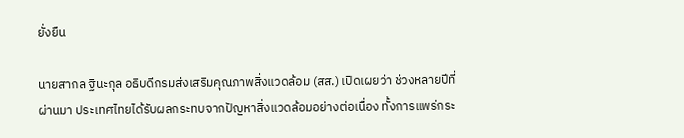ยั่งยืน

นายสากล ฐินะกุล อธิบดีกรมส่งเสริมคุณภาพสิ่งแวดล้อม (สส.) เปิดเผยว่า ช่วงหลายปีที่ผ่านมา ประเทศไทยได้รับผลกระทบจากปัญหาสิ่งแวดล้อมอย่างต่อเนื่อง ทั้งการแพร่กระ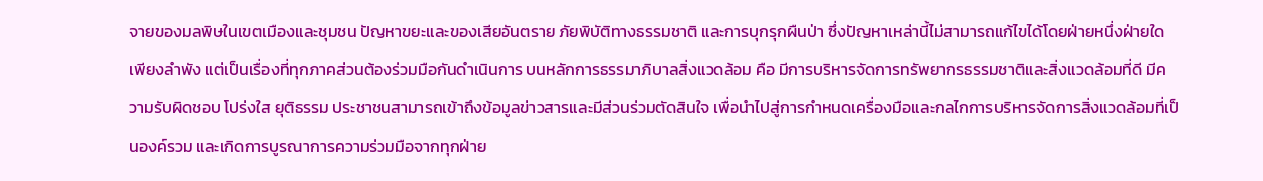จายของมลพิษในเขตเมืองและชุมชน ปัญหาขยะและของเสียอันตราย ภัยพิบัติทางธรรมชาติ และการบุกรุกผืนป่า ซึ่งปัญหาเหล่านี้ไม่สามารถแก้ไขได้โดยฝ่ายหนึ่งฝ่ายใดเพียงลำพัง แต่เป็นเรื่องที่ทุกภาคส่วนต้องร่วมมือกันดำเนินการ บนหลักการธรรมาภิบาลสิ่งแวดล้อม คือ มีการบริหารจัดการทรัพยากรธรรมชาติและสิ่งแวดล้อมที่ดี มีความรับผิดชอบ โปร่งใส ยุติธรรม ประชาชนสามารถเข้าถึงข้อมูลข่าวสารและมีส่วนร่วมตัดสินใจ เพื่อนำไปสู่การกำหนดเครื่องมือและกลไกการบริหารจัดการสิ่งแวดล้อมที่เป็นองค์รวม และเกิดการบูรณาการความร่วมมือจากทุกฝ่าย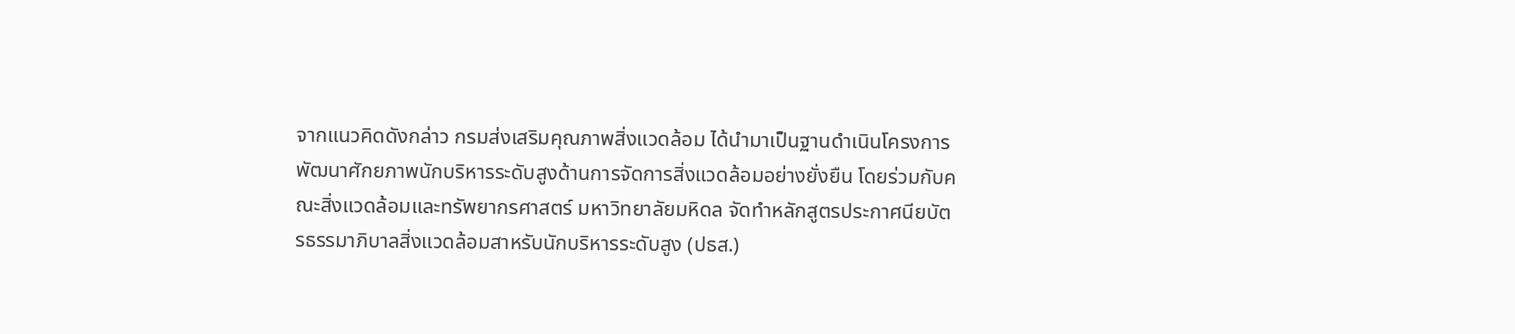จากแนวคิดดังกล่าว กรมส่งเสริมคุณภาพสิ่งแวดล้อม ได้นำมาเป็นฐานดำเนินโครงการพัฒนาศักยภาพนักบริหารระดับสูงด้านการจัดการสิ่งแวดล้อมอย่างยั่งยืน โดยร่วมกับคณะสิ่งแวดล้อมและทรัพยากรศาสตร์ มหาวิทยาลัยมหิดล จัดทำหลักสูตรประกาศนียบัตรธรรมาภิบาลสิ่งแวดล้อมสาหรับนักบริหารระดับสูง (ปธส.)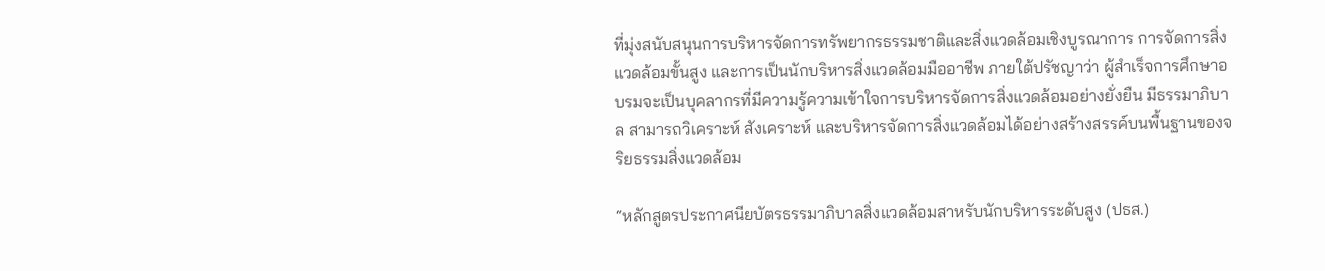ที่มุ่งสนับสนุนการบริหารจัดการทรัพยากรธรรมชาติและสิ่งแวดล้อมเชิงบูรณาการ การจัดการสิ่งแวดล้อมขั้นสูง และการเป็นนักบริหารสิ่งแวดล้อมมืออาชีพ ภายใต้ปรัชญาว่า ผู้สำเร็จการศึกษาอบรมจะเป็นบุคลากรที่มีความรู้ความเข้าใจการบริหารจัดการสิ่งแวดล้อมอย่างยั่งยืน มีธรรมาภิบาล สามารถวิเคราะห์ สังเคราะห์ และบริหารจัดการสิ่งแวดล้อมได้อย่างสร้างสรรค์บนพื้นฐานของจริยธรรมสิ่งแวดล้อม

“หลักสูตรประกาศนียบัตรธรรมาภิบาลสิ่งแวดล้อมสาหรับนักบริหารระดับสูง (ปธส.)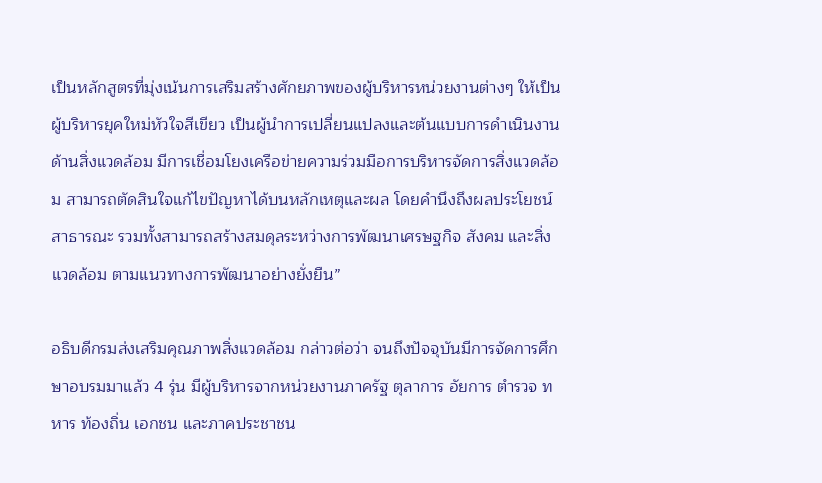เป็นหลักสูตรที่มุ่งเน้นการเสริมสร้างศักยภาพของผู้บริหารหน่วยงานต่างๆ ให้เป็นผู้บริหารยุคใหม่หัวใจสีเขียว เป็นผู้นำการเปลี่ยนแปลงและต้นแบบการดำเนินงานด้านสิ่งแวดล้อม มีการเชื่อมโยงเครือข่ายความร่วมมือการบริหารจัดการสิ่งแวดล้อม สามารถตัดสินใจแก้ไขปัญหาได้บนหลักเหตุและผล โดยคำนึงถึงผลประโยชน์สาธารณะ รวมทั้งสามารถสร้างสมดุลระหว่างการพัฒนาเศรษฐกิจ สังคม และสิ่งแวดล้อม ตามแนวทางการพัฒนาอย่างยั่งยืน”

อธิบดีกรมส่งเสริมคุณภาพสิ่งแวดล้อม กล่าวต่อว่า จนถึงปัจจุบันมีการจัดการศึกษาอบรมมาแล้ว 4 รุ่น มีผู้บริหารจากหน่วยงานภาครัฐ ตุลาการ อัยการ ตำรวจ ทหาร ท้องถิ่น เอกชน และภาคประชาชน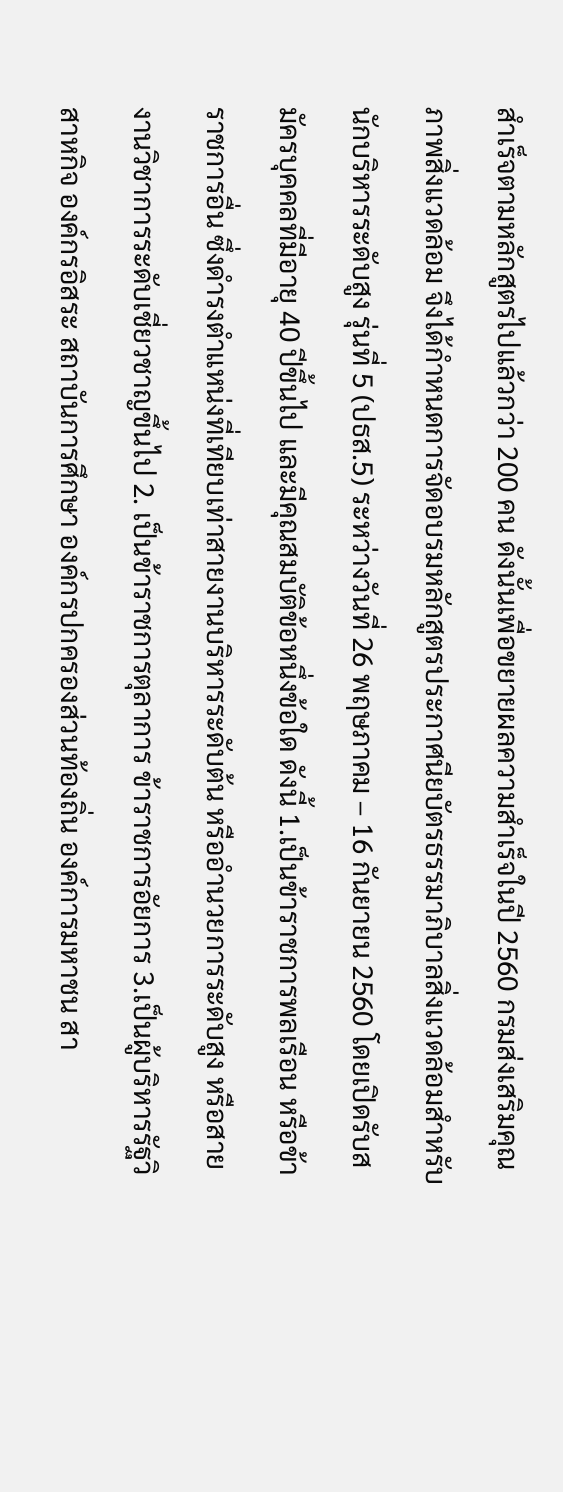สำเร็จตามหลักสูตรไปแล้วกว่า 200 คน ดังนั้นเพื่อขยายผลความสำเร็จในปี 2560 กรมส่งเสริมคุณภาพสิ่งแวดล้อม จึงได้กำหนดการจัดอบรมหลักสูตรประกาศนียบัตรธรรมาภิบาลสิ่งแวดล้อมสำหรับนักบริหารระดับสูง รุ่นที่ 5 (ปธส.5) ระหว่างวันที่ 26 พฤษภาคม – 16 กันยายน 2560 โดยเปิดรับสมัครบุคคลที่มีอายุ 40 ปีขึ้นไป และมีคุณสมบัติข้อหนึ่งข้อใด ดังนี้ 1.เป็นข้าราชการพลเรือน หรือข้าราชการอื่น ซึ่งดำรงตำแหน่งที่เทียบเท่าสายงานบริหารระดับต้น หรืออำนวยการระดับสูง หรือสายงานวิชาการระดับเชี่ยวชาญขึ้นไป 2. เป็นข้าราชการตุลาการ ข้าราชการอัยการ 3.เป็นผู้บริหารรัฐวิสาหกิจ องค์กรอิสระ สถาบันการศึกษา องค์กรปกครองส่วนท้องถิ่น องค์การมหาชน สา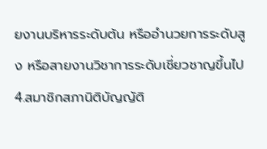ยงานบริหารระดับต้น หรืออำนวยการระดับสูง หรือสายงานวิชาการระดับเชี่ยวชาญขึ้นไป 4.สมาชิกสภานิติบัญญัติ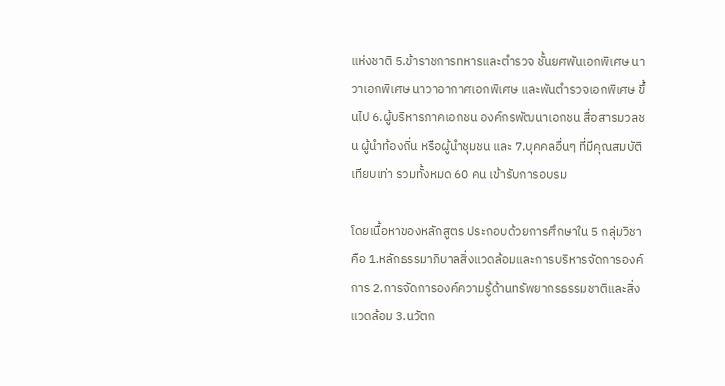แห่งชาติ 5.ข้าราชการทหารและตำรวจ ชั้นยศพันเอกพิเศษ นาวาเอกพิเศษ นาวาอากาศเอกพิเศษ และพันตำรวจเอกพิเศษ ขึ้นไป 6.ผู้บริหารภาคเอกชน องค์กรพัฒนาเอกชน สื่อสารมวลชน ผู้นำท้องถิ่น หรือผู้นำชุมชน และ 7.บุคคลอื่นๆ ที่มีคุณสมบัติเทียบเท่า รวมทั้งหมด 60 คน เข้ารับการอบรม

โดยเนื้อหาของหลักสูตร ประกอบด้วยการศึกษาใน 5 กลุ่มวิชา คือ 1.หลักธรรมาภิบาลสิ่งแวดล้อมและการบริหารจัดการองค์การ 2.การจัดการองค์ความรู้ด้านทรัพยากรธรรมชาติและสิ่งแวดล้อม 3.นวัตก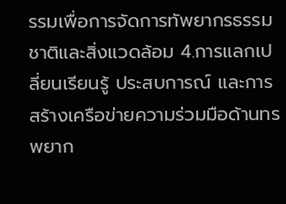รรมเพื่อการจัดการทัพยากรธรรมชาติและสิ่งแวดล้อม 4.การแลกเปลี่ยนเรียนรู้ ประสบการณ์ และการสร้างเครือข่ายความร่วมมือด้านทรพยาก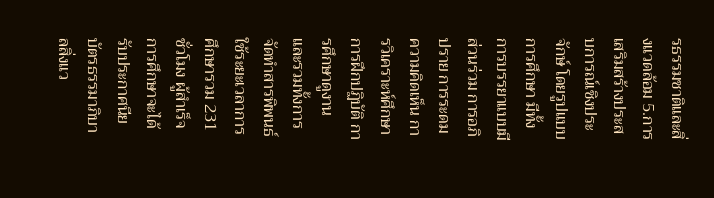รธรรมชาติและสิ่งแวดล้อม 5.การเสริมสร้างประสบการณ์เชิงประจักษ์ โดยรูปแบบการศึกษา มีทั้งการบรรยาแบบมีส่วนร่วม การอภิปราย การระดมความคิดเห็น การวิเคราะห์ศึกษา การฝึกปฏิบัติ การศึกษาดูงาน และรวมทั้งการจัดทำสารพิพนธ์ ใช้ระยะเวลาการศึกษารวม 231 ชั่วโมง ผู้สำเร็จการศึกษาจะได้รับประกาศนียบัตรธรรมาภิบาลสิ่งแว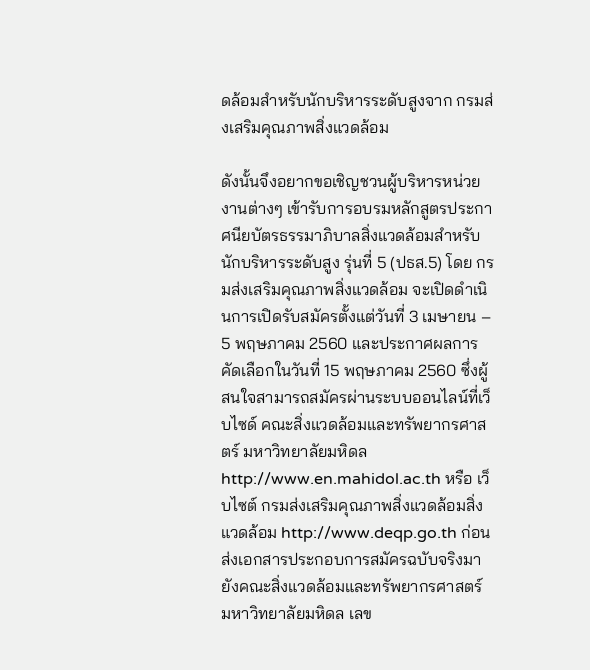ดล้อมสำหรับนักบริหารระดับสูงจาก กรมส่งเสริมคุณภาพสิ่งแวดล้อม

ดังนั้นจึงอยากขอเชิญชวนผู้บริหารหน่วยงานต่างๆ เข้ารับการอบรมหลักสูตรประกาศนียบัตรธรรมาภิบาลสิ่งแวดล้อมสำหรับนักบริหารระดับสูง รุ่นที่ 5 (ปธส.5) โดย กรมส่งเสริมคุณภาพสิ่งแวดล้อม จะเปิดดำเนินการเปิดรับสมัครตั้งแต่วันที่ 3 เมษายน – 5 พฤษภาคม 2560 และประกาศผลการคัดเลือกในวันที่ 15 พฤษภาคม 2560 ซึ่งผู้สนใจสามารถสมัครผ่านระบบออนไลน์ที่เว็บไซด์ คณะสิ่งแวดล้อมและทรัพยากรศาสตร์ มหาวิทยาลัยมหิดล http://www.en.mahidol.ac.th หรือ เว็บไซต์ กรมส่งเสริมคุณภาพสิ่งแวดล้อมสิ่งแวดล้อม http://www.deqp.go.th ก่อนส่งเอกสารประกอบการสมัครฉบับจริงมายังคณะสิ่งแวดล้อมและทรัพยากรศาสตร์ มหาวิทยาลัยมหิดล เลข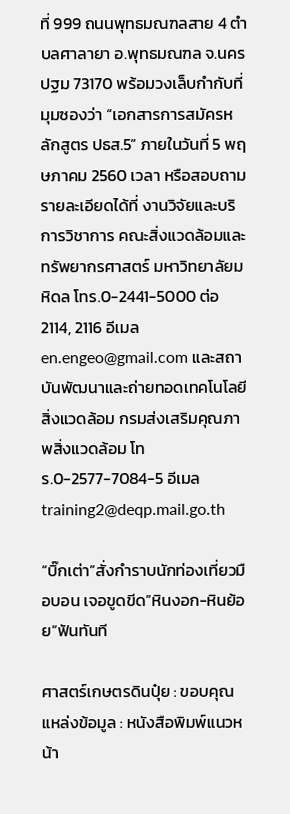ที่ 999 ถนนพุทธมณฑลสาย 4 ตำบลศาลายา อ.พุทธมณฑล จ.นครปฐม 73170 พร้อมวงเล็บกำกับที่มุมซองว่า “เอกสารการสมัครหลักสูตร ปธส.5” ภายในวันที่ 5 พฤษภาคม 2560 เวลา หรือสอบถามรายละเอียดได้ที่ งานวิจัยและบริการวิชาการ คณะสิ่งแวดล้อมและทรัพยากรศาสตร์ มหาวิทยาลัยมหิดล โทร.0-2441-5000 ต่อ 2114, 2116 อีเมล en.engeo@gmail.com และสถาบันพัฒนาและถ่ายทอดเทคโนโลยีสิ่งแวดล้อม กรมส่งเสริมคุณภาพสิ่งแวดล้อม โทร.0-2577-7084-5 อีเมล training2@deqp.mail.go.th

“บิ๊กเต่า”สั่งกำราบนักท่องเที่ยวมือบอน เจอขูดขีด”หินงอก-หินย้อย”ฟันทันที

ศาสตร์เกษตรดินปุ๋ย : ขอบคุณแหล่งข้อมูล : หนังสือพิมพ์แนวหน้า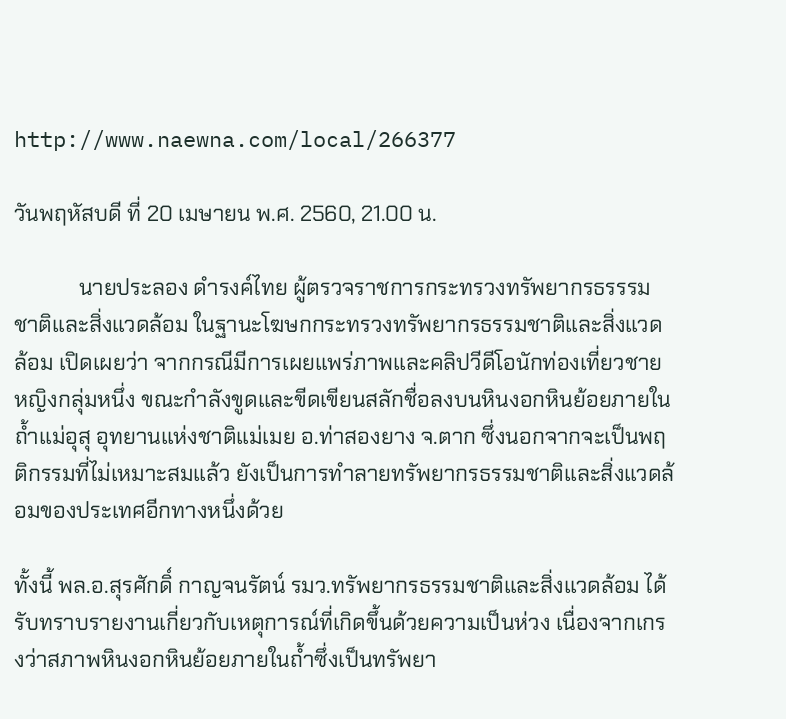http://www.naewna.com/local/266377

วันพฤหัสบดี ที่ 20 เมษายน พ.ศ. 2560, 21.00 น.

            นายประลอง ดำรงค์ไทย ผู้ตรวจราชการกระทรวงทรัพยากรธรรรมชาติและสิ่งแวดล้อม ในฐานะโฆษกกระทรวงทรัพยากรธรรมชาติและสิ่งแวดล้อม เปิดเผยว่า จากกรณีมีการเผยแพร่ภาพและคลิปวีดีโอนักท่องเที่ยวชายหญิงกลุ่มหนึ่ง ขณะกำลังขูดและขีดเขียนสลักชื่อลงบนหินงอกหินย้อยภายในถ้ำแม่อุสุ อุทยานแห่งชาติแม่เมย อ.ท่าสองยาง จ.ตาก ซึ่งนอกจากจะเป็นพฤติกรรมที่ไม่เหมาะสมแล้ว ยังเป็นการทำลายทรัพยากรธรรมชาติและสิ่งแวดล้อมของประเทศอีกทางหนึ่งด้วย

ทั้งนี้ พล.อ.สุรศักดิ์ กาญจนรัตน์ รมว.ทรัพยากรธรรมชาติและสิ่งแวดล้อม ได้รับทราบรายงานเกี่ยวกับเหตุการณ์ที่เกิดขึ้นด้วยความเป็นห่วง เนื่องจากเกรงว่าสภาพหินงอกหินย้อยภายในถ้ำซึ่งเป็นทรัพยา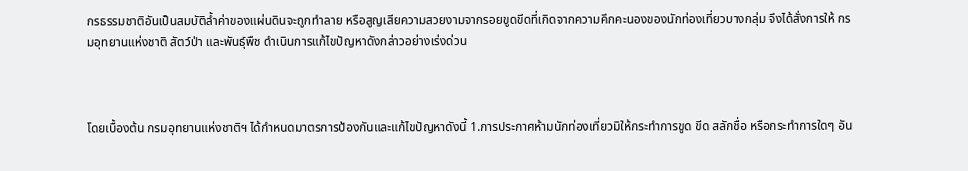กรธรรมชาติอันเป็นสมบัติล้ำค่าของแผ่นดินจะถูกทำลาย หรือสูญเสียความสวยงามจากรอยขูดขีดที่เกิดจากความคึกคะนองของนักท่องเที่ยวบางกลุ่ม จึงได้สั่งการให้ กรมอุทยานแห่งชาติ สัตว์ป่า และพันธุ์พืช ดำเนินการแก้ไขปัญหาดังกล่าวอย่างเร่งด่วน



โดยเบื้องต้น กรมอุทยานแห่งชาติฯ ได้กำหนดมาตรการป้องกันและแก้ไขปัญหาดังนี้ 1.การประกาศห้ามนักท่องเที่ยวมิให้กระทำการขูด ขีด สลักชื่อ หรือกระทำการใดๆ อัน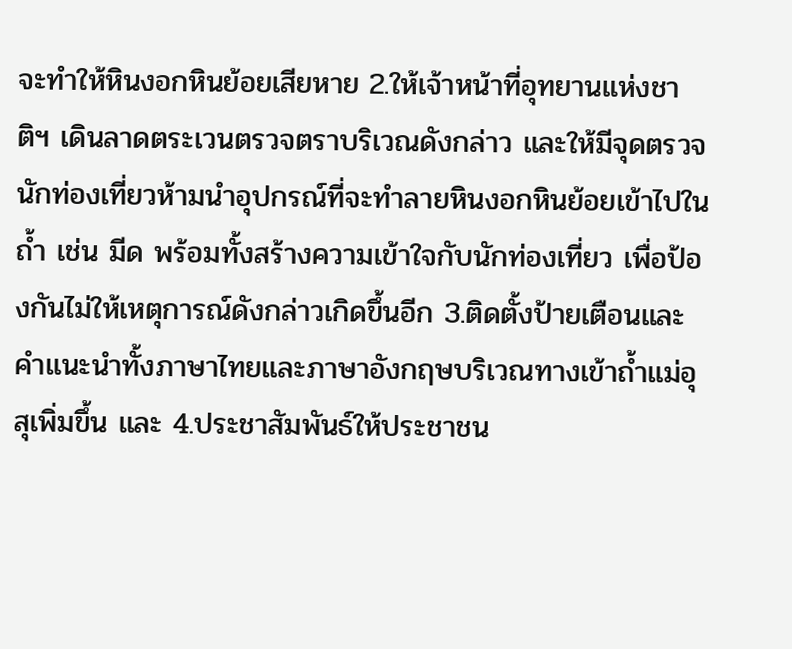จะทำให้หินงอกหินย้อยเสียหาย 2.ให้เจ้าหน้าที่อุทยานแห่งชาติฯ เดินลาดตระเวนตรวจตราบริเวณดังกล่าว และให้มีจุดตรวจนักท่องเที่ยวห้ามนำอุปกรณ์ที่จะทำลายหินงอกหินย้อยเข้าไปในถ้ำ เช่น มีด พร้อมทั้งสร้างความเข้าใจกับนักท่องเที่ยว เพื่อป้องกันไม่ให้เหตุการณ์ดังกล่าวเกิดขึ้นอีก 3.ติดตั้งป้ายเตือนและคำแนะนำทั้งภาษาไทยและภาษาอังกฤษบริเวณทางเข้าถ้ำแม่อุสุเพิ่มขึ้น และ 4.ประชาสัมพันธ์ให้ประชาชน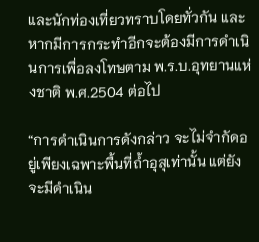และนักท่องเที่ยวทราบโดยทั่วกัน และหากมีการกระทำอีกจะต้องมีการดำเนินการเพื่อลงโทษตาม พ.ร.บ.อุทยานแห่งชาติ พ.ศ.2504 ต่อไป

“การดำเนินการดังกล่าว จะไม่จำกัดอยู่เพียงเฉพาะพื้นที่ถ้ำอุสุเท่านั้น แต่ยังจะมีดำเนิน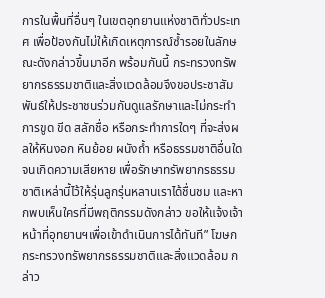การในพื้นที่อื่นๆ ในเขตอุทยานแห่งชาติทั่วประเทศ เพื่อป้องกันไม่ให้เกิดเหตุการณ์ซ้ำรอยในลักษณะดังกล่าวขึ้นมาอีก พร้อมกันนี้ กระทรวงทรัพยากรธรรมชาติและสิ่งแวดล้อมจึงขอประชาสัมพันธ์ให้ประชาชนร่วมกันดูแลรักษาและไม่กระทำการขูด ขีด สลักชื่อ หรือกระทำการใดๆ ที่จะส่งผลให้หินงอก หินย้อย ผนังถ้ำ หรือธรรมชาติอื่นใดจนเกิดความเสียหาย เพื่อรักษาทรัพยากรธรรมชาติเหล่านี้ไว้ให้รุ่นลูกรุ่นหลานเราได้ชื่นชม และหากพบเห็นใครที่มีพฤติกรรมดังกล่าว ขอให้แจ้งเจ้าหน้าที่อุทยานฯเพื่อเข้าดำเนินการได้ทันที” โฆษกกระทรวงทรัพยากรธรรมชาติและสิ่งแวดล้อม กล่าว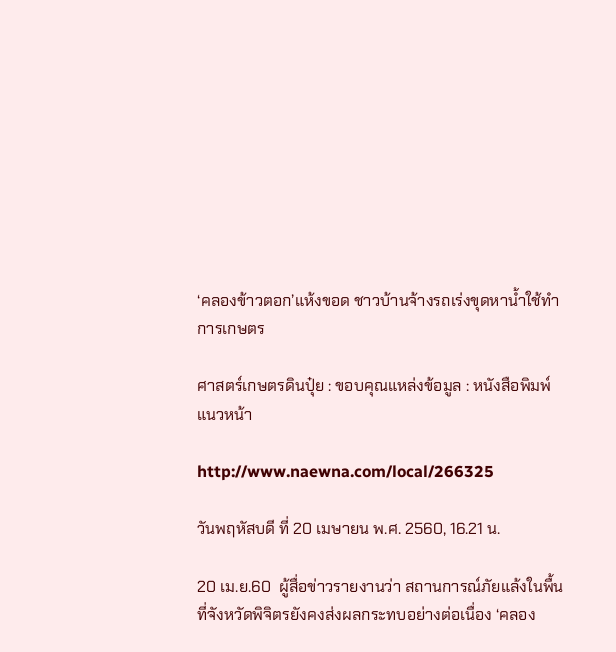‘คลองข้าวตอก’แห้งขอด ชาวบ้านจ้างรถเร่งขุดหาน้ำใช้ทำการเกษตร

ศาสตร์เกษตรดินปุ๋ย : ขอบคุณแหล่งข้อมูล : หนังสือพิมพ์แนวหน้า

http://www.naewna.com/local/266325

วันพฤหัสบดี ที่ 20 เมษายน พ.ศ. 2560, 16.21 น.

20 เม.ย.60  ผู้สื่อข่าวรายงานว่า สถานการณ์ภัยแล้งในพื้นที่จังหวัดพิจิตรยังคงส่งผลกระทบอย่างต่อเนื่อง ‘คลอง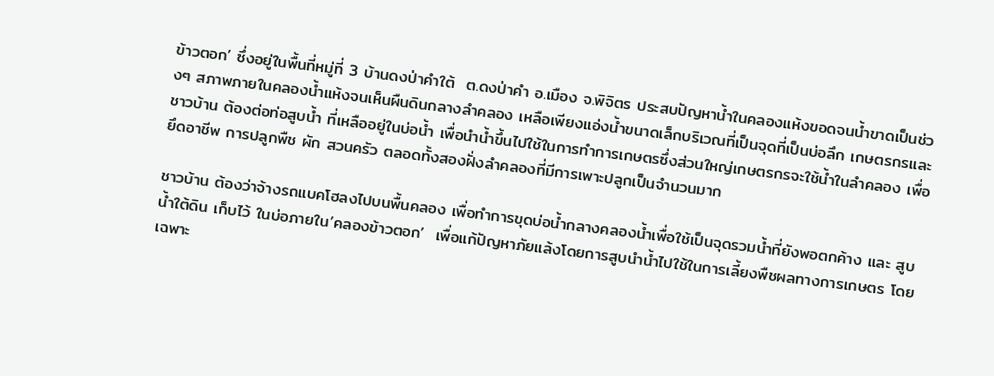ข้าวตอก’ ซึ่งอยู่ในพื้นที่หมู่ที่ 3 บ้านดงป่าคำใต้  ต.ดงป่าคำ อ.เมือง จ.พิจิตร ประสบปัญหาน้ำในคลองแห้งขอดจนน้ำขาดเป็นช่วงๆ สภาพภายในคลองน้ำแห้งจนเห็นผืนดินกลางลำคลอง เหลือเพียงแอ่งน้ำขนาดเล็กบริเวณที่เป็นจุดที่เป็นบ่อลึก เกษตรกรและชาวบ้าน ต้องต่อท่อสูบน้ำ ที่เหลืออยู่ในบ่อน้ำ เพื่อนำน้ำขึ้นไปใช้ในการทำการเกษตรซึ่งส่วนใหญ่เกษตรกรจะใช้น้ำในลำคลอง เพื่อยึดอาชีพ การปลูกพืช ผัก สวนครัว ตลอดทั้งสองฝั่งลำคลองที่มีการเพาะปลูกเป็นจำนวนมาก

ชาวบ้าน ต้องว่าจ้างรถแบคโฮลงไปบนพื้นคลอง เพื่อทำการขุดบ่อน้ำกลางคลองน้ำเพื่อใช้เป็นจุดรวมน้ำที่ยังพอตกค้าง และ สูบน้ำใต้ดิน เก็บไว้ ในบ่อภายใน’คลองข้าวตอก’  เพื่อแก้ปัญหาภัยแล้งโดยการสูบนำน้ำไปใช้ในการเลี้ยงพืชผลทางการเกษตร โดยเฉพาะ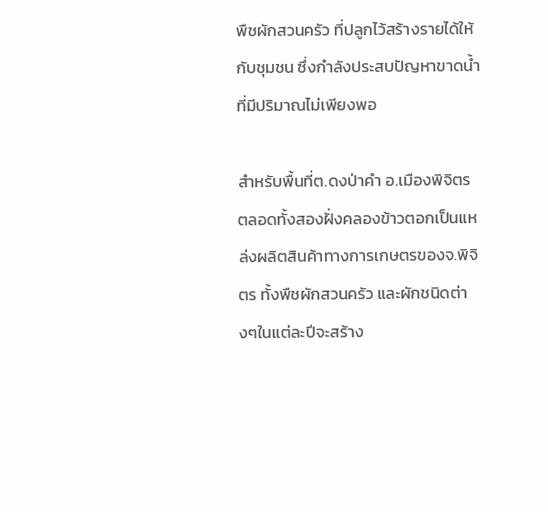พืชผักสวนครัว ที่ปลูกไว้สร้างรายได้ให้กับชุมชน ซึ่งกำลังประสบปัญหาขาดน้ำ ที่มีปริมาณไม่เพียงพอ

สำหรับพื้นที่ต.ดงป่าคำ อ.เมืองพิจิตร ตลอดทั้งสองฝั่งคลองข้าวตอกเป็นแหล่งผลิตสินค้าทางการเกษตรของจ.พิจิตร ทั้งพืชผักสวนครัว และผักชนิดต่างๆในแต่ละปีจะสร้าง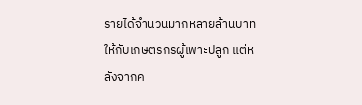รายได้จำนวนมากหลายล้านบาทให้กับเกษตรกรผู้เพาะปลูก แต่หลังจากค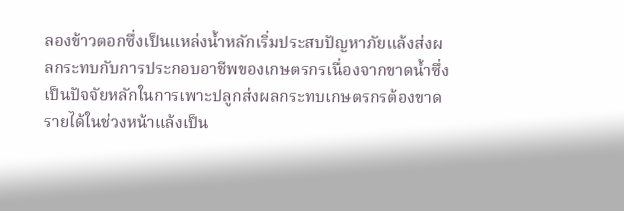ลองข้าวตอกซึ่งเป็นแหล่งน้ำหลักเริ่มประสบปัญหาภัยแล้งส่งผลกระทบกับการประกอบอาชีพของเกษตรกรเนื่องจากขาดน้ำซึ่งเป็นปัจจัยหลักในการเพาะปลูกส่งผลกระทบเกษตรกรต้องขาดรายได้ในช่วงหน้าแล้งเป็น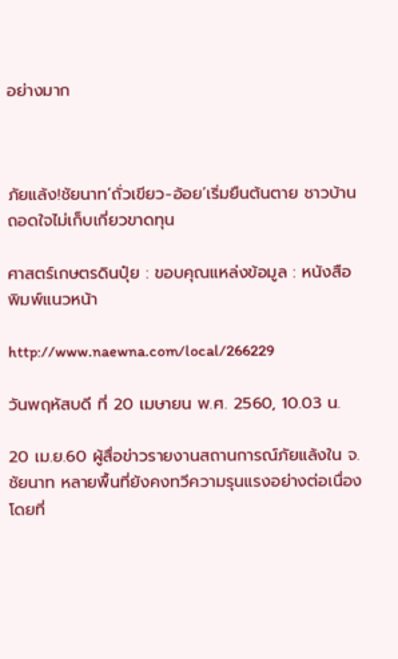อย่างมาก



ภัยแล้ง!ชัยนาท’ถั่วเขียว-อ้อย’เริ่มยืนต้นตาย ชาวบ้านถอดใจไม่เก็บเกี่ยวขาดทุน

ศาสตร์เกษตรดินปุ๋ย : ขอบคุณแหล่งข้อมูล : หนังสือพิมพ์แนวหน้า

http://www.naewna.com/local/266229

วันพฤหัสบดี ที่ 20 เมษายน พ.ศ. 2560, 10.03 น.

20 เม.ย.60 ผู้สื่อข่าวรายงานสถานการณ์ภัยแล้งใน จ.ชัยนาท หลายพื้นที่ยังคงทวีความรุนแรงอย่างต่อเนื่อง โดยที่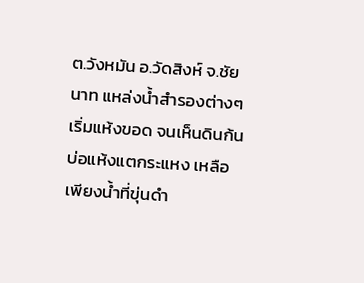ต.วังหมัน อ.วัดสิงห์ จ.ชัยนาท แหล่งน้ำสำรองต่างๆเริ่มแห้งขอด จนเห็นดินก้นบ่อแห้งแตกระแหง เหลือเพียงน้ำที่ขุ่นดำ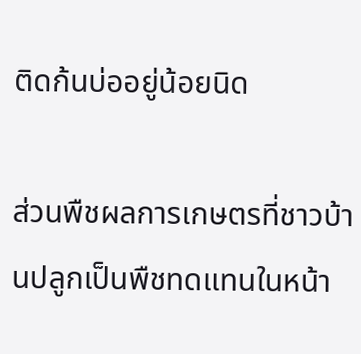ติดก้นบ่ออยู่น้อยนิด

ส่วนพืชผลการเกษตรที่ชาวบ้านปลูกเป็นพืชทดแทนในหน้า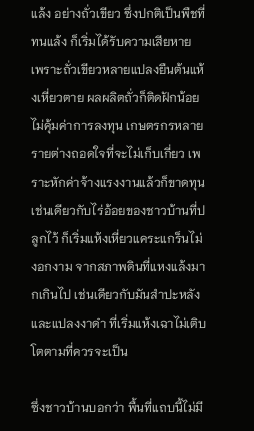แล้ง อย่างถั่วเขียว ซึ่งปกติเป็นพืชที่ทนแล้ง ก็เริ่มได้รับความเสียหาย เพราะถั่วเขียวหลายแปลงยืนต้นแห้งเหี่ยวตาย ผลผลิตถั่วก็ติดฝักน้อยไม่คุ้มค่าการลงทุน เกษตรกรหลายรายต่างถอดใจที่จะไม่เก็บเกี่ยว เพราะหักค่าจ้างแรงงานแล้วก็ขาดทุน เช่นเดียวกับไร่อ้อยของชาวบ้านที่ปลูกไว้ ก็เริ่มแห้งเหี่ยวแคระแกร็นไม่งอกงาม จากสภาพดินที่แหงแล้งมากเกินไป เช่นเดียวกับมันสำปะหลัง และแปลงงาดำ ที่เริ่มแห้งเฉาไม่เติบโตตามที่ควรจะเป็น

ซึ่งชาวบ้านบอกว่า พื้นที่แถบนี้ไม่มี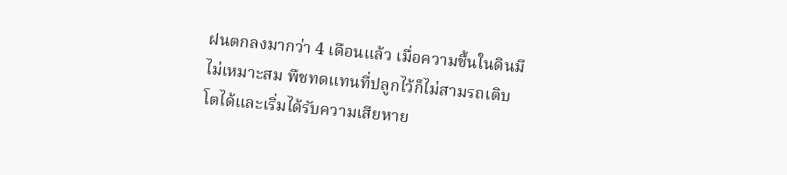ฝนตกลงมากว่า 4 เดือนแล้ว เมื่อความชื้นในดินมีไม่เหมาะสม พืชทดแทนที่ปลูกไว้ก็ไม่สามรถเติบโตได้และเริ่มได้รับความเสียหาย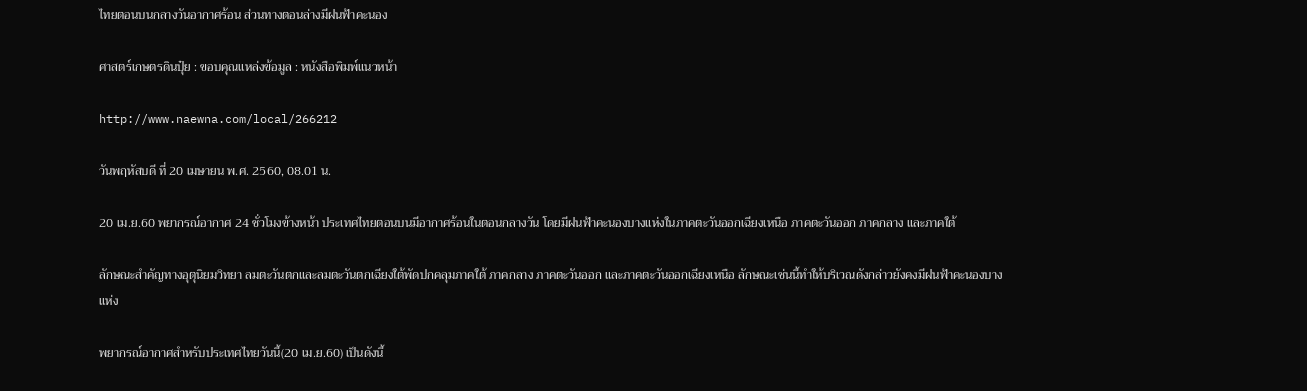ไทยตอนบนกลางวันอากาศร้อน ส่วนทางตอนล่างมีฝนฟ้าคะนอง

ศาสตร์เกษตรดินปุ๋ย : ขอบคุณแหล่งข้อมูล : หนังสือพิมพ์แนวหน้า

http://www.naewna.com/local/266212

วันพฤหัสบดี ที่ 20 เมษายน พ.ศ. 2560, 08.01 น.

20 เม.ย.60 พยากรณ์อากาศ 24 ชั่วโมงข้างหน้า ประเทศไทยตอนบนมีอากาศร้อนในตอนกลางวัน โดยมีฝนฟ้าคะนองบางแห่งในภาคตะวันออกเฉียงเหนือ ภาคตะวันออก ภาคกลาง และภาคใต้

ลักษณะสำคัญทางอุตุนิยมวิทยา ลมตะวันตกและลมตะวันตกเฉียงใต้พัดปกคลุมภาคใต้ ภาคกลาง ภาคตะวันออก และภาคตะวันออกเฉียงเหนือ ลักษณะเช่นนี้ทำให้บริเวณดังกล่าวยังคงมีฝนฟ้าคะนองบางแห่ง

พยากรณ์อากาศสำหรับประเทศไทยวันนี้(20 เม.ย.60) เป็นดังนี้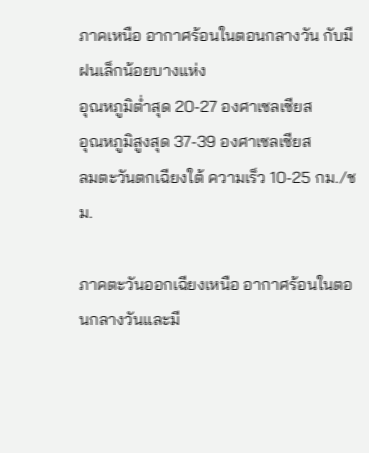ภาคเหนือ อากาศร้อนในตอนกลางวัน กับมีฝนเล็กน้อยบางแห่ง
อุณหภูมิต่ำสุด 20-27 องศาเซลเซียส
อุณหภูมิสูงสุด 37-39 องศาเซลเซียส
ลมตะวันตกเฉียงใต้ ความเร็ว 10-25 กม./ชม.

ภาคตะวันออกเฉียงเหนือ อากาศร้อนในตอนกลางวันและมี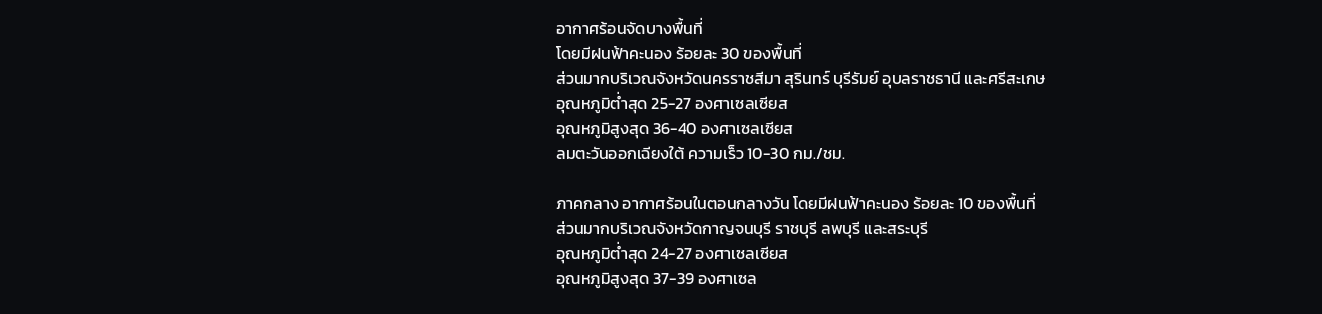อากาศร้อนจัดบางพื้นที่
โดยมีฝนฟ้าคะนอง ร้อยละ 30 ของพื้นที่
ส่วนมากบริเวณจังหวัดนครราชสีมา สุรินทร์ บุรีรัมย์ อุบลราชธานี และศรีสะเกษ
อุณหภูมิต่ำสุด 25-27 องศาเซลเซียส
อุณหภูมิสูงสุด 36-40 องศาเซลเซียส
ลมตะวันออกเฉียงใต้ ความเร็ว 10-30 กม./ชม.

ภาคกลาง อากาศร้อนในตอนกลางวัน โดยมีฝนฟ้าคะนอง ร้อยละ 10 ของพื้นที่
ส่วนมากบริเวณจังหวัดกาญจนบุรี ราชบุรี ลพบุรี และสระบุรี
อุณหภูมิต่ำสุด 24-27 องศาเซลเซียส
อุณหภูมิสูงสุด 37-39 องศาเซล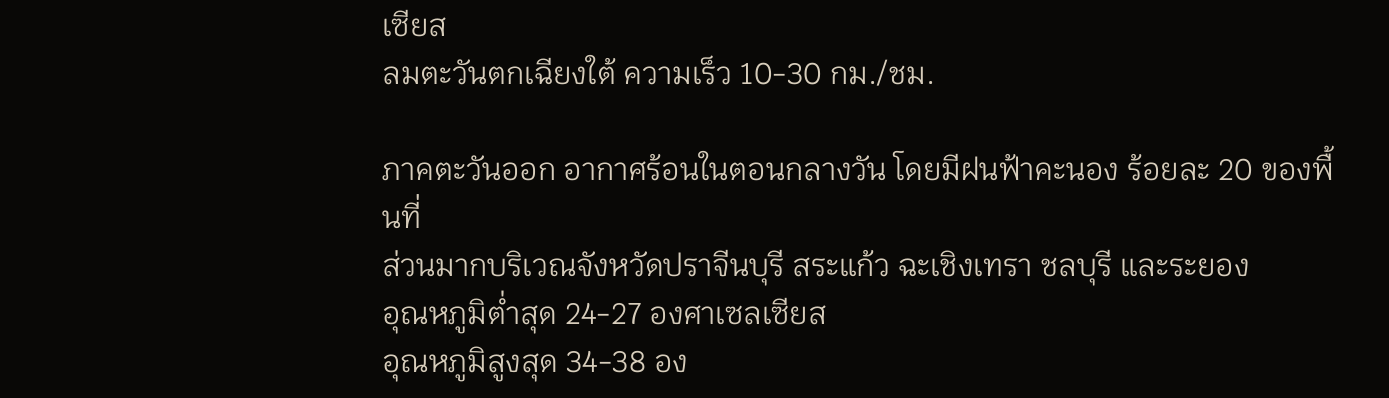เซียส
ลมตะวันตกเฉียงใต้ ความเร็ว 10-30 กม./ชม.

ภาคตะวันออก อากาศร้อนในตอนกลางวัน โดยมีฝนฟ้าคะนอง ร้อยละ 20 ของพื้นที่
ส่วนมากบริเวณจังหวัดปราจีนบุรี สระแก้ว ฉะเชิงเทรา ชลบุรี และระยอง
อุณหภูมิต่ำสุด 24-27 องศาเซลเซียส
อุณหภูมิสูงสุด 34-38 อง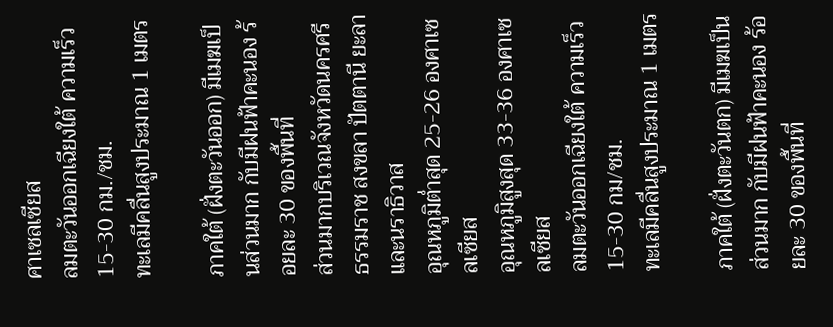ศาเซลเซียส
ลมตะวันออกเฉียงใต้ ความเร็ว 15-30 กม./ชม.
ทะเลมีคลื่นสูงประมาณ 1 เมตร

ภาคใต้ (ฝั่งตะวันออก) มีเมฆเป็นส่วนมาก กับมีฝนฟ้าคะนอง ร้อยละ 30 ของพื้นที่
ส่วนมากบริเวณจังหวัดนครศรีธรรมราช สงขลา ปัตตานี ยะลา และนราธิวาส
อุณหภูมิต่ำสุด 25-26 องศาเซลเซียส
อุณหภูมิสูงสุด 33-36 องศาเซลเซียส
ลมตะวันออกเฉียงใต้ ความเร็ว 15-30 กม/ชม.
ทะเลมีคลื่นสูงประมาณ 1 เมตร

ภาคใต้ (ฝั่งตะวันตก) มีเมฆเป็นส่วนมาก กับมีฝนฟ้าคะนอง ร้อยละ 30 ของพื้นที่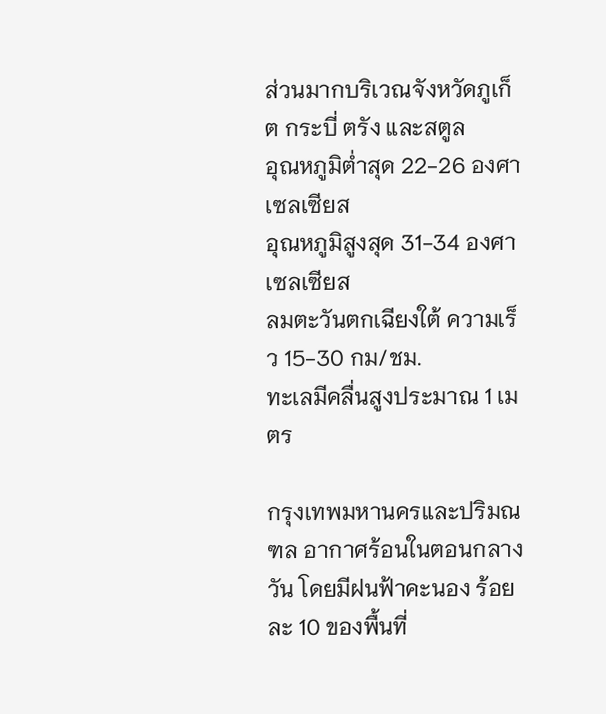ส่วนมากบริเวณจังหวัดภูเก็ต กระบี่ ตรัง และสตูล
อุณหภูมิต่ำสุด 22-26 องศาเซลเซียส
อุณหภูมิสูงสุด 31-34 องศาเซลเซียส
ลมตะวันตกเฉียงใต้ ความเร็ว 15-30 กม/ชม.
ทะเลมีคลื่นสูงประมาณ 1 เมตร

กรุงเทพมหานครและปริมณฑล อากาศร้อนในตอนกลางวัน โดยมีฝนฟ้าคะนอง ร้อยละ 10 ของพื้นที่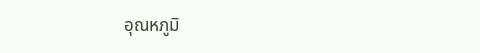อุณหภูมิ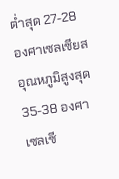ต่ำสุด 27-28 องศาเซลเซียส
อุณหภูมิสูงสุด 35-38 องศาเซลเซี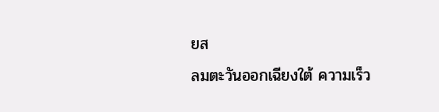ยส
ลมตะวันออกเฉียงใต้ ความเร็ว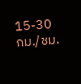15-30 กม./ชม.